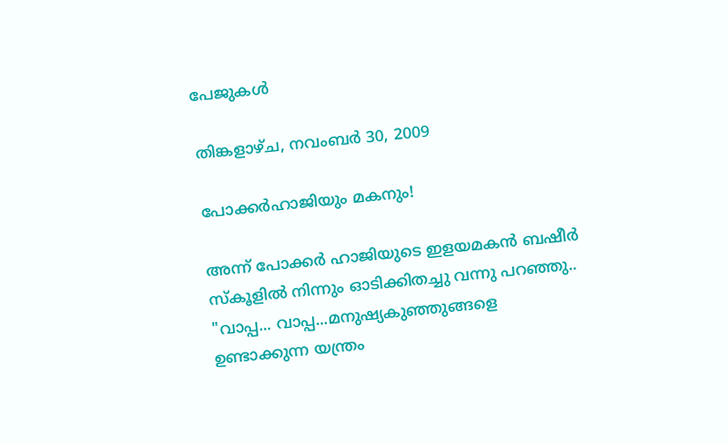പേജുകള്‍‌

തിങ്കളാഴ്‌ച, നവംബർ 30, 2009

പോക്കർഹാജിയും മകനും!

അന്ന് പോക്കർ ഹാജിയുടെ ഇളയമകൻ ബഷീർ സ്കൂളിൽ നിന്നും ഓടിക്കിതച്ചു വന്നു പറഞ്ഞു..
"വാപ്പ... വാപ്പ...മനുഷ്യകുഞ്ഞുങ്ങളെ ഉണ്ടാക്കുന്ന യന്ത്രം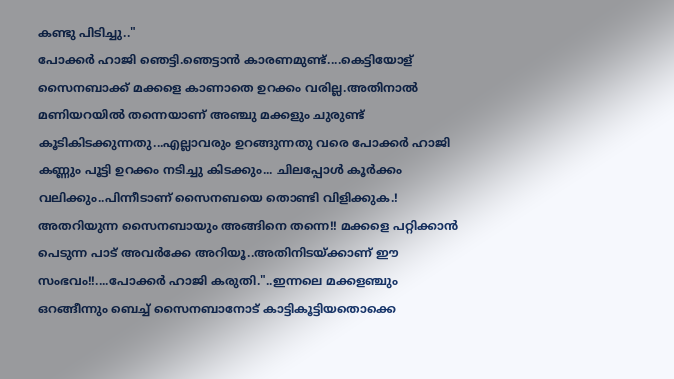കണ്ടു പിടിച്ചു.."
പോക്കർ ഹാജി ഞെട്ടി.ഞെട്ടാൻ കാരണമുണ്ട്‌....കെട്ടിയോള്‌ സൈനബാക്ക്‌ മക്കളെ കാണാതെ ഉറക്കം വരില്ല.അതിനാൽ മണിയറയിൽ തന്നെയാണ്‌ അഞ്ചു മക്കളും ചുരുണ്ട്‌ കൂടികിടക്കുന്നതു...എല്ലാവരും ഉറങ്ങുന്നതു വരെ പോക്കർ ഹാജി കണ്ണും പൂട്ടി ഉറക്കം നടിച്ചു കിടക്കും... ചിലപ്പോൾ കൂർക്കം വലിക്കും..പിന്നീടാണ്‌ സൈനബയെ തൊണ്ടി വിളിക്കുക.! അതറിയുന്ന സൈനബായും അങ്ങിനെ തന്നെ!! മക്കളെ പറ്റിക്കാൻ പെടുന്ന പാട്‌ അവർക്കേ അറിയൂ..അതിനിടയ്ക്കാണ്‌ ഈ സംഭവം!!....പോക്കർ ഹാജി കരുതി."..ഇന്നലെ മക്കളഞ്ചും ഒറങ്ങീന്നും ബെച്ച്‌ സൈനബാനോട്‌ കാട്ടികൂട്ടിയതൊക്കെ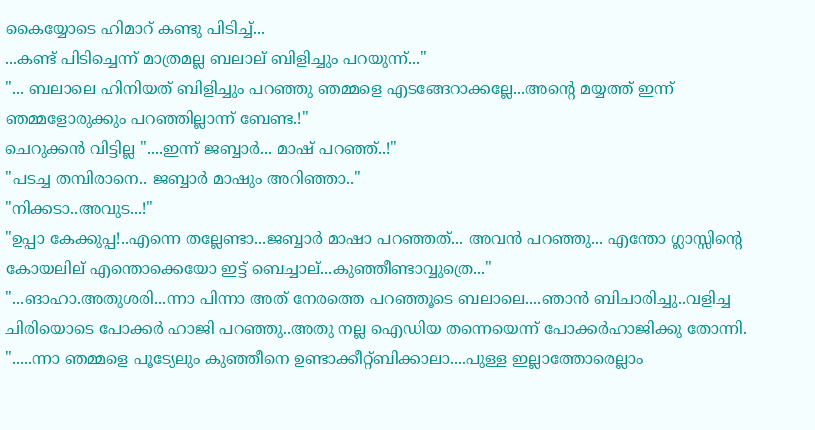കൈയ്യോടെ ഹിമാറ്‌ കണ്ടു പിടിച്ച്‌...
...കണ്ട്‌ പിടിച്ചെന്ന് മാത്രമല്ല ബലാല് ബിളിച്ചും പറയുന്ന്..."
"... ബലാലെ ഹിനിയത്‌ ബിളിച്ചും പറഞ്ഞു ഞമ്മളെ എടങ്ങേറാക്കല്ലേ...അന്റെ മയ്യത്ത്‌ ഇന്ന് ഞമ്മളോരുക്കും പറഞ്ഞില്ലാന്ന് ബേണ്ട.!"
ചെറുക്കൻ വിട്ടില്ല "....ഇന്ന് ജബ്ബാർ... മാഷ്‌ പറഞ്ഞ്‌..!"
"പടച്ച തമ്പിരാനെ.. ജബ്ബാർ മാഷും അറിഞ്ഞാ.."
"നിക്കടാ..അവുട...!"
"ഉപ്പാ കേക്കുപ്പ!..എന്നെ തല്ലേണ്ടാ...ജബ്ബാർ മാഷാ പറഞ്ഞത്‌... അവൻ പറഞ്ഞു... എന്തോ ഗ്ലാസ്സിന്റെ കോയലില്‌ എന്തൊക്കെയോ ഇട്ട്‌ ബെച്ചാല്‌...കുഞ്ഞീണ്ടാവ്വുത്രെ..."
"...ങാഹാ.അതുശരി...ന്നാ പിന്നാ അത്‌ നേരത്തെ പറഞ്ഞൂടെ ബലാലെ....ഞാൻ ബിചാരിച്ചു..വളിച്ച ചിരിയൊടെ പോക്കർ ഹാജി പറഞ്ഞു..അതു നല്ല ഐഡിയ തന്നെയെന്ന് പോക്കർഹാജിക്കു തോന്നി.
".....ന്നാ ഞമ്മളെ പൂട്യേലും കുഞ്ഞീനെ ഉണ്ടാക്കീറ്റ്ബിക്കാലാ....പുള്ള ഇല്ലാത്തോരെല്ലാം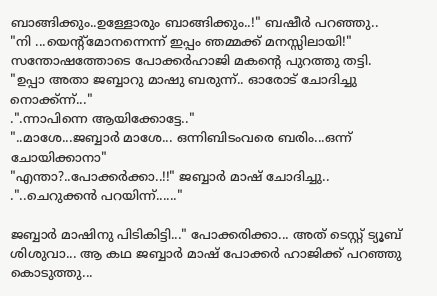ബാങ്ങിക്കും..ഉള്ളോരും ബാങ്ങിക്കും..!" ബഷീർ പറഞ്ഞു..
"നി ...യെന്റ്മോനന്നെന്ന് ഇപ്പം ഞമ്മക്ക്‌ മനസ്സിലായി!" സന്തോഷത്തോടെ പോക്കർഹാജി മകന്റെ പുറത്തു തട്ടി.
"ഉപ്പാ അതാ ജബ്ബാറു മാഷു ബരുന്ന്.. ഓരോട്‌ ചോദിച്ചു നൊക്ക്ന്ന്..."
.".ന്നാപിന്നെ ആയിക്കോട്ടേ.."
"..മാശേ...ജബ്ബാർ മാശേ... ഒന്നിബിടംവരെ ബരിം...ഒന്ന് ചോയിക്കാനാ"
"എന്താ?..പോക്കർക്കാ..!!" ജബ്ബാർ മാഷ്‌ ചോദിച്ചു..
."..ചെറുക്കൻ പറയിന്ന്......"

ജബ്ബാർ മാഷിനു പിടികിട്ടി..." പോക്കരിക്കാ... അത്‌ ടെസ്റ്റ്‌ ട്യൂബ്‌ ശിശുവാ... ആ കഥ ജബ്ബാർ മാഷ്‌ പോക്കർ ഹാജിക്ക്‌ പറഞ്ഞു കൊടുത്തു...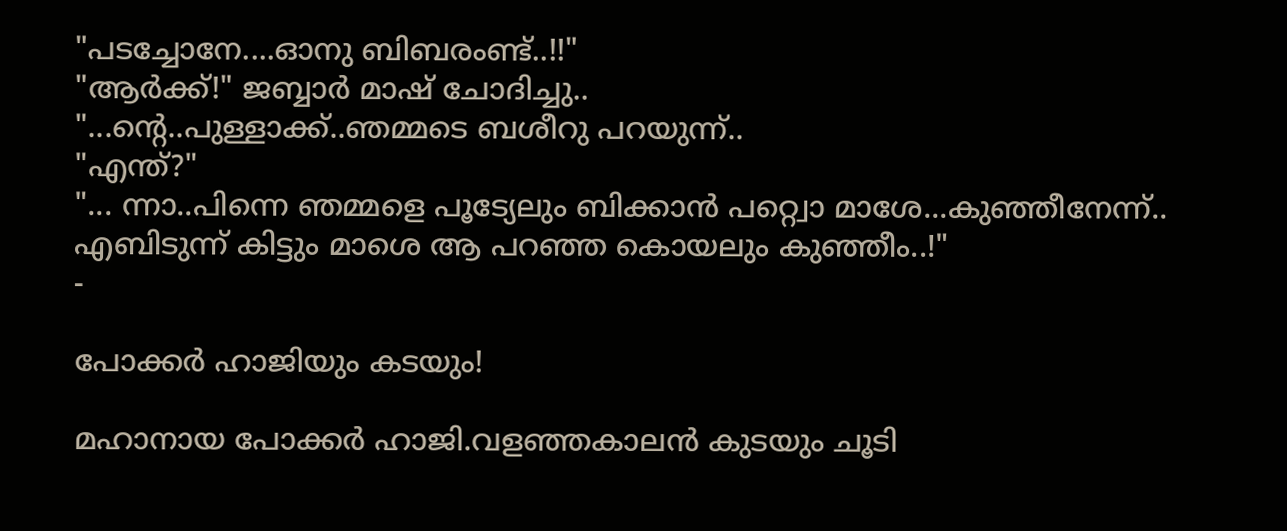"പടച്ചോനേ....ഓനു ബിബരംണ്ട്‌..!!"
"ആർക്ക്‌!" ജബ്ബാർ മാഷ്‌ ചോദിച്ചു..
"...ന്റെ..പുള്ളാക്ക്‌..ഞമ്മടെ ബശീറു പറയുന്ന്..
"എന്ത്‌?"
"... ന്നാ..പിന്നെ ഞമ്മളെ പൂട്യേലും ബിക്കാൻ പറ്റ്വൊ മാശേ...കുഞ്ഞീനേന്ന്.. എബിടുന്ന് കിട്ടും മാശെ ആ പറഞ്ഞ കൊയലും കുഞ്ഞീം..!"
-

പോക്കർ ഹാജിയും കടയും!

മഹാനായ പോക്കർ ഹാജി.വളഞ്ഞകാലൻ കുടയും ചൂടി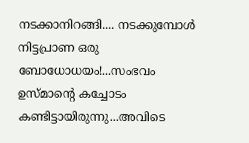നടക്കാനിറങ്ങി.... നടക്കുമ്പോൾ നിട്ടപ്രാണ ഒരു ബോധോധയം!...സംഭവം ഉസ്മാന്റെ കച്ചോടം കണ്ടിട്ടായിരുന്നു...അവിടെ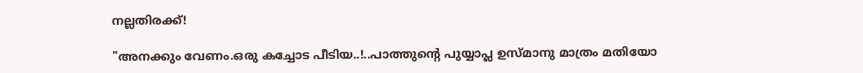നല്ലതിരക്ക്‌!

"അനക്കും വേണം.ഒരു കച്ചോട പീടിയ..!..പാത്തുന്റെ പുയ്യാപ്ല ഉസ്മാനു മാത്രം മതിയോ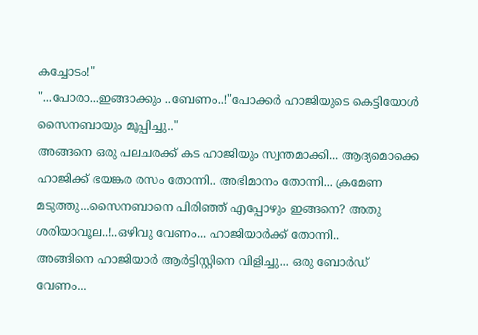കച്ചോടം!"
"...പോരാ...ഇങ്ങാക്കും ..ബേണം..!"പോക്കർ ഹാജിയുടെ കെട്ടിയോൾ സൈനബായും മൂപ്പിച്ചു.."
അങ്ങനെ ഒരു പലചരക്ക്‌ കട ഹാജിയും സ്വന്തമാക്കി... ആദ്യമൊക്കെ ഹാജിക്ക്‌ ഭയങ്കര രസം തോന്നി.. അഭിമാനം തോന്നി... ക്രമേണ മടുത്തു...സൈനബാനെ പിരിഞ്ഞ്‌ എപ്പോഴും ഇങ്ങനെ? അതു ശരിയാവൂല..!..ഒഴിവു വേണം... ഹാജിയാർക്ക്‌ തോന്നി..
അങ്ങിനെ ഹാജിയാർ ആർട്ടിസ്റ്റിനെ വിളിച്ചു... ഒരു ബോർഡ്‌ വേണം...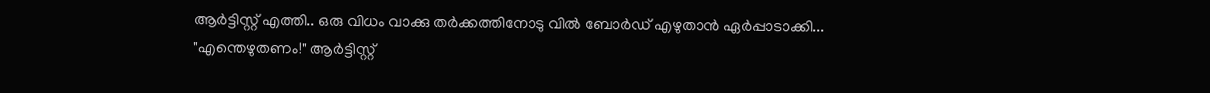ആർട്ടിസ്റ്റ്‌ എത്തി.. ഒരു വിധം വാക്കു തർക്കത്തിനോടു വിൽ ബോർഡ്‌ എഴുതാൻ ഏർപ്പാടാക്കി...
"എന്തെഴുതണം!" ആർട്ടിസ്റ്റ്‌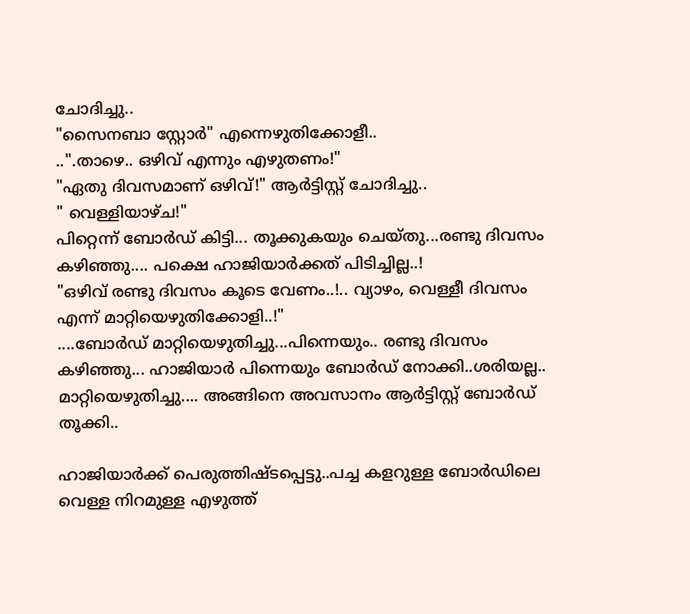ചോദിച്ചു..
"സൈനബാ സ്റ്റോർ" എന്നെഴുതിക്കോളീ..
..".താഴെ.. ഒഴിവ്‌ എന്നും എഴുതണം!"
"ഏതു ദിവസമാണ്‌ ഒഴിവ്‌!" ആർട്ടിസ്റ്റ്‌ ചോദിച്ചു..
" വെള്ളിയാഴ്ച!"
പിറ്റെന്ന് ബോർഡ്‌ കിട്ടി... തൂക്കുകയും ചെയ്തു...രണ്ടു ദിവസം കഴിഞ്ഞു.... പക്ഷെ ഹാജിയാർക്കത്‌ പിടിച്ചില്ല..!
"ഒഴിവ്‌ രണ്ടു ദിവസം കൂടെ വേണം..!.. വ്യാഴം, വെള്ളീ ദിവസം എന്ന് മാറ്റിയെഴുതിക്കോളി..!"
....ബോർഡ്‌ മാറ്റിയെഴുതിച്ചു...പിന്നെയും.. രണ്ടു ദിവസം കഴിഞ്ഞു... ഹാജിയാർ പിന്നെയും ബോർഡ്‌ നോക്കി..ശരിയല്ല.. മാറ്റിയെഴുതിച്ചു.... അങ്ങിനെ അവസാനം ആർട്ടിസ്റ്റ്‌ ബോർഡ്‌ തൂക്കി..

ഹാജിയാർക്ക്‌ പെരുത്തിഷ്ടപ്പെട്ടു..പച്ച കളറുള്ള ബോർഡിലെ വെള്ള നിറമുള്ള എഴുത്ത്‌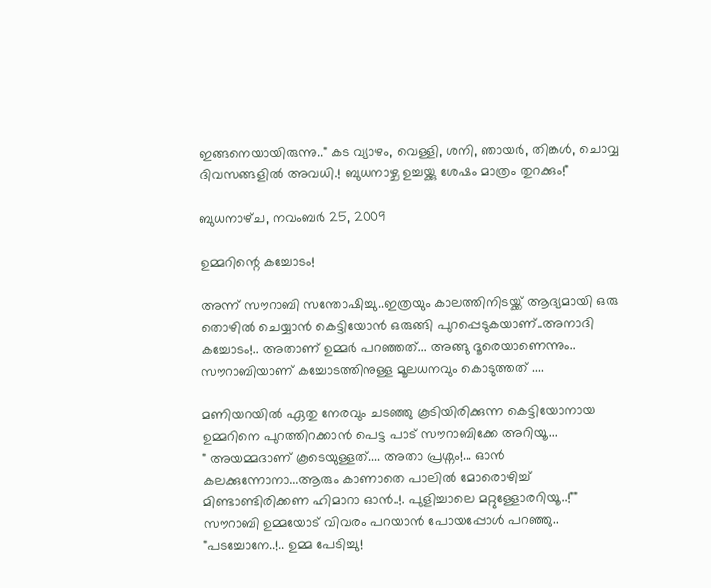ഇങ്ങനെയായിരുന്നു.." കട വ്യാഴം, വെള്ളി, ശനി, ഞായർ, തിങ്കൾ, ചൊവ്വ ദിവസങ്ങളിൽ അവധി.! ബുധനാഴ്ച ഉച്ചയ്ക്കു ശേഷം മാത്രം തുറക്കും!"

ബുധനാഴ്‌ച, നവംബർ 25, 2009

ഉമ്മറിന്റെ കച്ചോടം!

അന്ന് സൗറാബി സന്തോഷിച്ചു..ഇത്രയും കാലത്തിനിടയ്ക്ക്‌ ആദ്യമായി ഒരു തൊഴിൽ ചെയ്യാൻ കെട്ടിയോൻ ഒരുങ്ങി പുറപ്പെടുകയാണ്‌..അനാദി കച്ചോടം!.. അതാണ്‌ ഉമ്മർ പറഞ്ഞത്‌... അങ്ങു ദൂരെയാണെന്നും.. സൗറാബിയാണ്‌ കച്ചോടത്തിനുള്ള മൂലധനവും കൊടുത്തത്‌ ....

മണിയറയിൽ ഏതു നേരവും ചടഞ്ഞു കൂടിയിരിക്കുന്ന കെട്ടിയോനായ ഉമ്മറിനെ പുറത്തിറക്കാൻ പെട്ട പാട്‌ സൗറാബിക്കേ അറിയൂ...
" അയമ്മദാണ്‌ കൂടെയുള്ളത്‌.... അതാ പ്രശ്നം!... ഒ‍ാൻ കലക്കുന്നോനാ...ആരും കാണാതെ പാലിൽ മോരൊഴിച്ച്‌ മിണ്ടാണ്ടിരിക്കണ ഹിമാറാ ഓൻ..!. പുളിച്ചാലെ മറ്റുള്ളോരറിയൂ..!"" സൗറാബി ഉമ്മയോട്‌ വിവരം പറയാൻ പോയപ്പോൾ പറഞ്ഞു..
"പടച്ചോനേ..!.. ഉമ്മ പേടിച്ചു!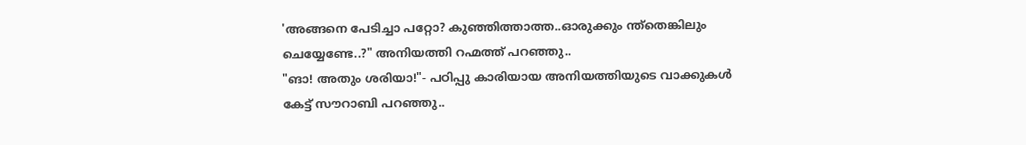'അങ്ങനെ പേടിച്ചാ പറ്റോ? കുഞ്ഞിത്താത്ത..ഓരുക്കും ന്ത്തെങ്കിലും ചെയ്യേണ്ടേ..?" അനിയത്തി റഹ്മത്ത്‌ പറഞ്ഞു..
"ങാ! അതും ശരിയാ!"- പഠിപ്പു കാരിയായ അനിയത്തിയുടെ വാക്കുകൾ കേട്ട്‌ സൗറാബി പറഞ്ഞു..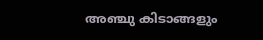അഞ്ചു കിടാങ്ങളും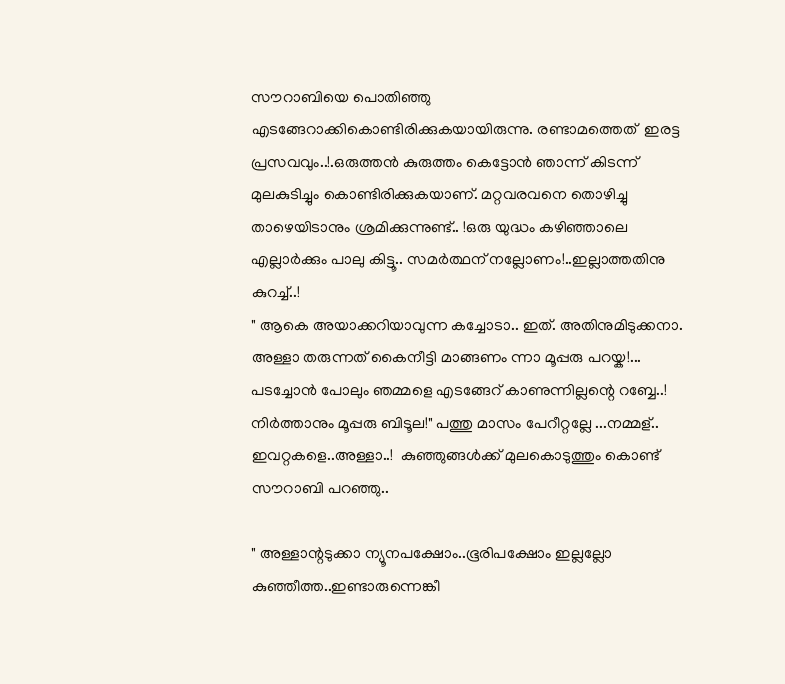സൗറാബിയെ പൊതിഞ്ഞു എടങ്ങേറാക്കികൊണ്ടിരിക്കുകയായിരുന്നു. രണ്ടാമത്തെത്‌  ഇരട്ട പ്രസവവും..!.ഒരുത്തൻ കുരുത്തം കെട്ടോൻ ഞാന്ന് കിടന്ന് മുലകുടിച്ചും കൊണ്ടിരിക്കുകയാണ്‌. മറ്റവരവനെ തൊഴിച്ചു താഴെയിടാനും ശ്രമിക്കുന്നുണ്ട്‌.. !ഒരു യുദ്ധം കഴിഞ്ഞാലെ എല്ലാർക്കും പാലു കിട്ടൂ.. സമർത്ഥന്‌ നല്ലോണം!..ഇല്ലാത്തതിനു കുറച്ച്‌..!
" ആകെ അയാക്കറിയാവുന്ന കച്ചോടാ.. ഇത്‌. അതിനുമിടുക്കനാ. അള്ളാ തരുന്നത്‌ കൈനീട്ടി മാങ്ങണം ന്നാ മൂപ്പരു പറയ്ക!... പടച്ചോൻ പോലും ഞമ്മളെ എടങ്ങേറ്‌ കാണുന്നില്ലന്റെ റബ്ബേ..! നിർത്താനും മൂപ്പരു ബിടൂല!" പത്തു മാസം പേറീറ്റല്ലേ ...നമ്മള്‌.. ഇവറ്റകളെ..അള്ളാ..!  കുഞ്ഞുങ്ങൾക്ക്‌ മുലകൊടുത്തും കൊണ്ട്‌ സൗറാബി പറഞ്ഞു..

" അള്ളാന്റടുക്കാ ന്യൂനപക്ഷോം..ഭൂരിപക്ഷോം ഇല്ലല്ലോ കുഞ്ഞീത്ത..ഇണ്ടാരുന്നെങ്കീ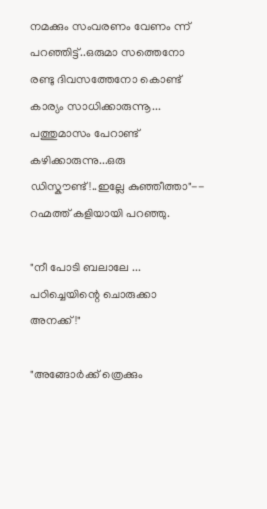നമക്കും സംവരണം വേണം ന്ന് പറഞ്ഞിട്ട്‌..ഒരുമാ സത്തെനോ രണ്ടു ദിവസത്തേനോ കൊണ്ട്‌ കാര്യം സാധിക്കാരുന്നൂ... പത്തുമാസം പേറാണ്ട്‌ കഴിക്കാരുന്നു...ഒരു ഡിസ്കൗണ്ട്‌!..ഇല്ലേ കുഞ്ഞീത്താ"-- റഹ്മത്ത്‌ കളിയായി പറഞ്ഞു.

"നീ പോടി ബലാലേ ... പഠിച്ചെയിന്റെ ചൊരുക്കാ അനക്ക്‌!"

"അങ്ങോർക്ക്‌ ത്രെക്കും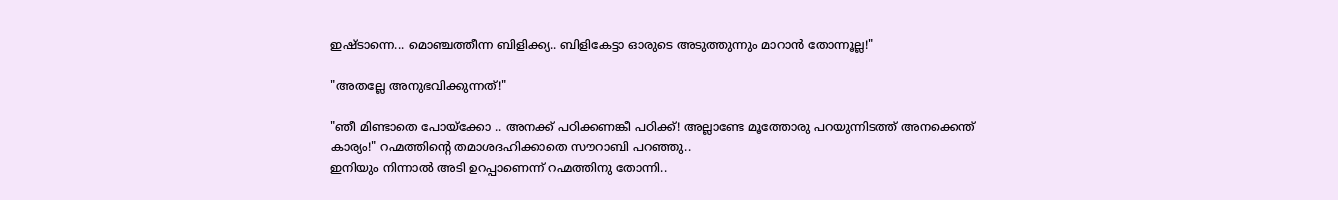ഇഷ്ടാന്നെ... മൊഞ്ചത്തീന്ന ബിളിക്ക്യ.. ബിളികേട്ടാ ഒ‍ാരുടെ അടുത്തുന്നും മാറാൻ തോന്നൂല്ല!"

"അതല്ലേ അനുഭവിക്കുന്നത്‌!"

"ഞീ മിണ്ടാതെ പോയ്ക്കോ .. അനക്ക്‌ പഠിക്കണങ്കീ പഠിക്ക്‌! അല്ലാണ്ടേ മൂത്തോരു പറയുന്നിടത്ത്‌ അനക്കെന്ത്‌ കാര്യം!" റഹ്മത്തിന്റെ തമാശദഹിക്കാതെ സൗറാബി പറഞ്ഞു..
ഇനിയും നിന്നാൽ അടി ഉറപ്പാണെന്ന് റഹ്മത്തിനു തോന്നി..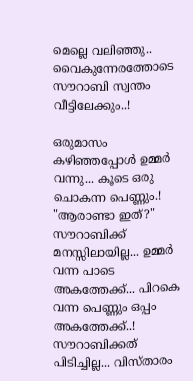മെല്ലെ വലിഞ്ഞു..
വൈകുന്നേരത്തോടെ സൗറാബി സ്വന്തം വീട്ടിലേക്കും..!

ഒരുമാസം കഴിഞ്ഞപ്പോൾ ഉമ്മർ വന്നു... കൂടെ ഒരു ചൊകന്ന പെണ്ണും.!
"ആരാണ്ടാ ഇത്‌?" സൗറാബിക്ക്‌ മനസ്സിലായില്ല... ഉമ്മർ വന്ന പാടെ അകത്തേക്ക്‌... പിറകെ വന്ന പെണ്ണും ഒപ്പം അകത്തേക്ക്‌..! സൗറാബിക്കത്‌ പിടിച്ചില്ല... വിസ്താരം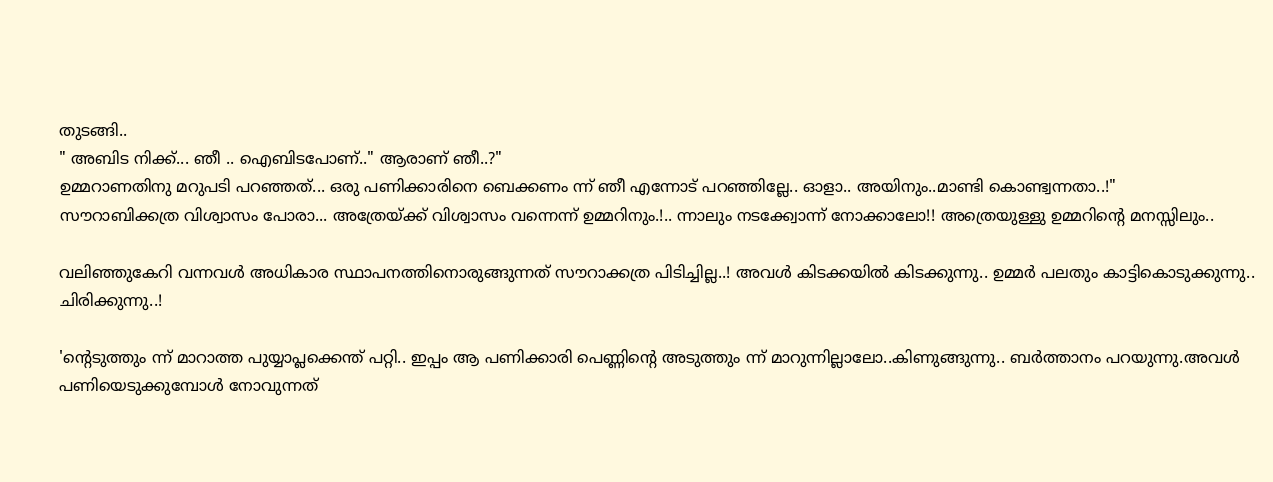തുടങ്ങി..
" അബിട നിക്ക്‌... ഞീ .. ഐബിടപോണ്‌.." ആരാണ്‌ ഞീ..?"
ഉമ്മറാണതിനു മറുപടി പറഞ്ഞത്‌... ഒരു പണിക്കാരിനെ ബെക്കണം ന്ന് ഞീ എന്നോട്‌ പറഞ്ഞില്ലേ.. ഒ‍ാളാ.. അയിനും..മാണ്ടി കൊണ്ട്വന്നതാ..!"
സൗറാബിക്കത്ര വിശ്വാസം പോരാ... അത്രേയ്ക്ക്‌ വിശ്വാസം വന്നെന്ന് ഉമ്മറിനും.!.. ന്നാലും നടക്ക്വോന്ന് നോക്കാലോ!! അത്രെയുള്ളു ഉമ്മറിന്റെ മനസ്സിലും..

വലിഞ്ഞുകേറി വന്നവൾ അധികാര സ്ഥാപനത്തിനൊരുങ്ങുന്നത്‌ സൗറാക്കത്ര പിടിച്ചില്ല..! അവൾ കിടക്കയിൽ കിടക്കുന്നു.. ഉമ്മർ പലതും കാട്ടികൊടുക്കുന്നു.. ചിരിക്കുന്നു..!

'ന്റെടുത്തും ന്ന് മാറാത്ത പുയ്യാപ്ലക്കെന്ത്‌ പറ്റി.. ഇപ്പം ആ പണിക്കാരി പെണ്ണിന്റെ അടുത്തും ന്ന് മാറുന്നില്ലാലോ..കിണുങ്ങുന്നു.. ബർത്താനം പറയുന്നു.അവൾ പണിയെടുക്കുമ്പോൾ നോവുന്നത്‌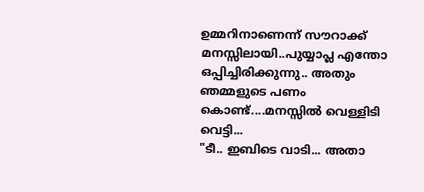ഉമ്മറിനാണെന്ന് സൗറാക്ക്‌ മനസ്സിലായി..പുയ്യാപ്ല എന്തോ ഒപ്പിച്ചിരിക്കുന്നു.. അതും ഞമ്മളുടെ പണം കൊണ്ട്‌....മനസ്സിൽ വെള്ളിടി വെട്ടി...
"ടീ.. ഇബിടെ വാടി... അതാ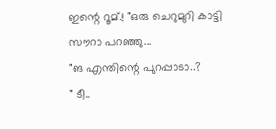ഇന്റെ റൂമ്‌.! "ഒരു ചെറുമുറി കാട്ടി സൗറാ പറഞ്ഞു...
"ങ എന്തിന്റെ പുറപ്പാടാ..?
" ടീ..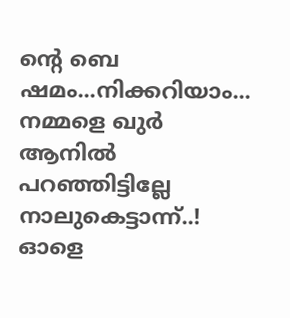ന്റെ ബെ ഷമം...നിക്കറിയാം... നമ്മളെ ഖുർ ആനിൽ പറഞ്ഞിട്ടില്ലേ നാലുകെട്ടാന്ന്..! ഓളെ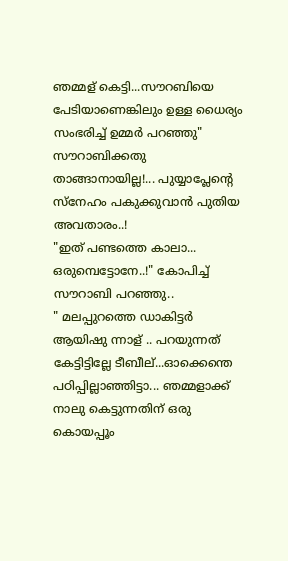ഞമ്മള്‌ കെട്ടി...സൗറബിയെ പേടിയാണെങ്കിലും ഉള്ള ധൈര്യം സംഭരിച്ച്‌ ഉമ്മർ പറഞ്ഞു"
സൗറാബിക്കതു താങ്ങാനായില്ല!... പുയ്യാപ്ലേന്റെ സ്നേഹം പകുക്കുവാൻ പുതിയ അവതാരം..!
"ഇത്‌ പണ്ടത്തെ കാലാ... ഒരുമ്പെട്ടോനേ..!" കോപിച്ച്‌ സൗറാബി പറഞ്ഞു..
" മലപ്പുറത്തെ ഡാകിട്ടർ ആയിഷു ന്നാള്‌ .. പറയുന്നത്‌ കേട്ടിട്ടില്ലേ ടീബീല്‌...ഓക്കെന്തെ പഠിപ്പില്ലാഞ്ഞിട്ടാ... ഞമ്മളാക്ക്‌ നാലു കെട്ടുന്നതിന്‌ ഒരു കൊയപ്പൂം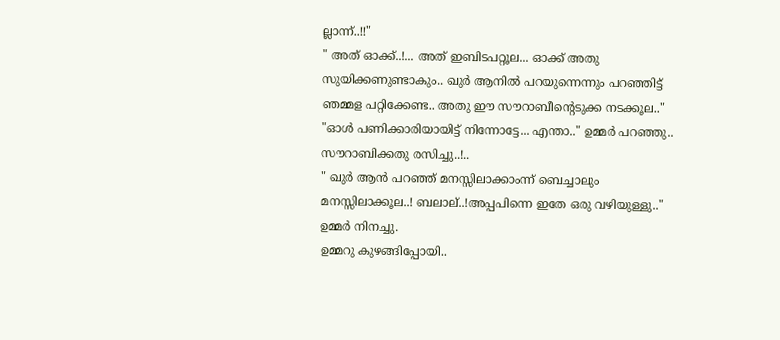ല്ലാന്ന്..!!"
" അത്‌ ഓക്ക്‌..!... അത്‌ ഇബിടപറ്റൂല... ഓക്ക്‌ അതു സുയിക്കണുണ്ടാകും.. ഖുർ ആനിൽ പറയുന്നെന്നും പറഞ്ഞിട്ട്‌ ഞമ്മള പറ്റിക്കേണ്ട.. അതു ഈ സൗറാബീന്റെടുക്ക നടക്കൂല.."
"ഓൾ പണിക്കാരിയായിട്ട്‌ നിന്നോട്ടേ... എന്താ.." ഉമ്മർ പറഞ്ഞു..
സൗറാബിക്കതു രസിച്ചു..!..
" ഖുർ ആൻ പറഞ്ഞ്‌ മനസ്സിലാക്കാംന്ന് ബെച്ചാലും മനസ്സിലാക്കൂല..! ബലാല്‌..!അപ്പപിന്നെ ഇതേ ഒരു വഴിയുള്ളു.." ഉമ്മർ നിനച്ചു.
ഉമ്മറു കുഴങ്ങിപ്പോയി..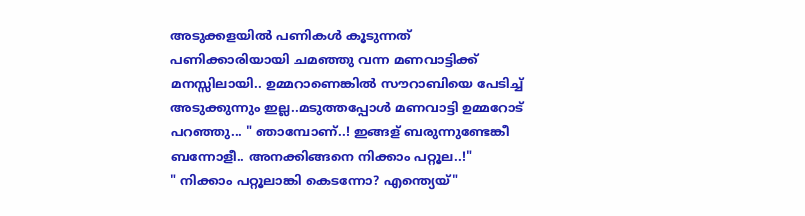അടുക്കളയിൽ പണികൾ കൂടുന്നത്‌ പണിക്കാരിയായി ചമഞ്ഞു വന്ന മണവാട്ടിക്ക്‌ മനസ്സിലായി.. ഉമ്മറാണെങ്കിൽ സൗറാബിയെ പേടിച്ച്‌ അടുക്കുന്നും ഇല്ല..മടുത്തപ്പോൾ മണവാട്ടി ഉമ്മറോട്‌ പറഞ്ഞു... " ഞാമ്പോണ്‌..! ഇങ്ങള്‌ ബരുന്നുണ്ടേങ്കീ ബന്നോളീ.. അനക്കിങ്ങനെ നിക്കാം പറ്റൂല..!"
" നിക്കാം പറ്റൂലാങ്കി കെടന്നോ? എന്ത്യെയ്‌"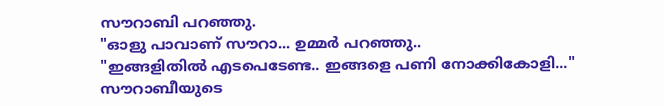സൗറാബി പറഞ്ഞു.
"ഓളു പാവാണ്‌ സൗറാ... ഉമ്മർ പറഞ്ഞു..
"ഇങ്ങളിതിൽ എടപെടേണ്ട.. ഇങ്ങളെ പണി നോക്കികോളി..." സൗറാബീയുടെ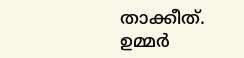താക്കീത്‌.
ഉമ്മർ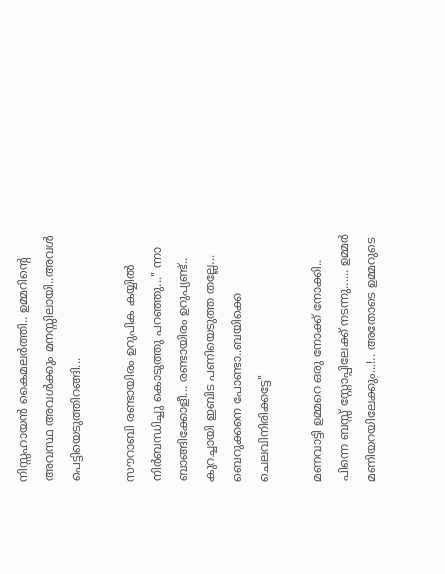നിസ്സഹായൻ കൈമലർത്തി.. ഉമ്മറിന്റെ അവസ്ഥ അവൾക്കും മനസ്സിലായി..അവൾ പെട്ടിയെടുത്തിറങ്ങി...

സൗറാബി രണ്ടായിരം ഉറുപിക കയ്യിൽ നിർബന്ധിച്ചു കൊടുത്തു പറഞ്ഞു..." ന്നാ ബാങ്ങിക്കോളീ... രണ്ടായിരം ഉറുപ്യണ്ട്‌.. കുറച്ചായി ഇബിട പണിയെടുത്ത തല്ലേ... ബെറുക്കനെ പോണ്ടാ..ബയിക്കെ ചെലവിനിരിക്കട്ടേ"

മണവാട്ടി ഉമ്മറെ ഒരു നോക്ക്‌ നോക്കി.. പിന്നെ ബസ്സ്‌ സ്റ്റോപ്പിലേക്ക്‌ നടന്നു...... ഉമ്മർ മണിയറയിലേക്കും...!.. അതോടെ ഉമ്മറുടെ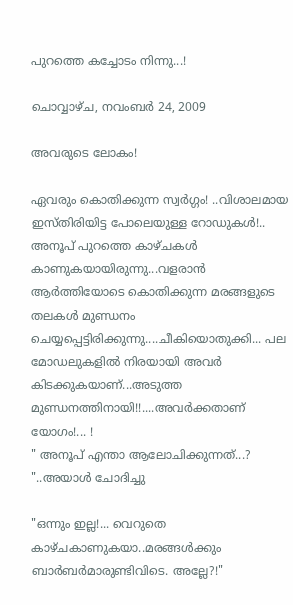പുറത്തെ കച്ചോടം നിന്നു...!

ചൊവ്വാഴ്ച, നവംബർ 24, 2009

അവരുടെ ലോകം!

ഏവരും കൊതിക്കുന്ന സ്വർഗ്ഗം! ..വിശാലമായ ഇസ്തിരിയിട്ട പോലെയുള്ള റോഡുകൾ!.. അനൂപ്‌ പുറത്തെ കാഴ്ചകൾ കാണുകയായിരുന്നു...വളരാൻ ആർത്തിയോടെ കൊതിക്കുന്ന മരങ്ങളുടെ തലകൾ മുണ്ഡനം ചെയ്യപ്പെട്ടിരിക്കുന്നു....ചീകിയൊതുക്കി... പല മോഡലുകളിൽ നിരയായി അവർ കിടക്കുകയാണ്‌...അടുത്ത മുണ്ഡനത്തിനായി!!....അവർക്കതാണ്‌ യോഗം!... !
" അനൂപ്‌ എന്താ ആലോചിക്കുന്നത്‌...? "..അയാൾ ചോദിച്ചു

"ഒന്നും ഇല്ല!... വെറുതെ കാഴ്ചകാണുകയാ..മരങ്ങൾക്കും ബാർബർമാരുണ്ടിവിടെ. അല്ലേ?!"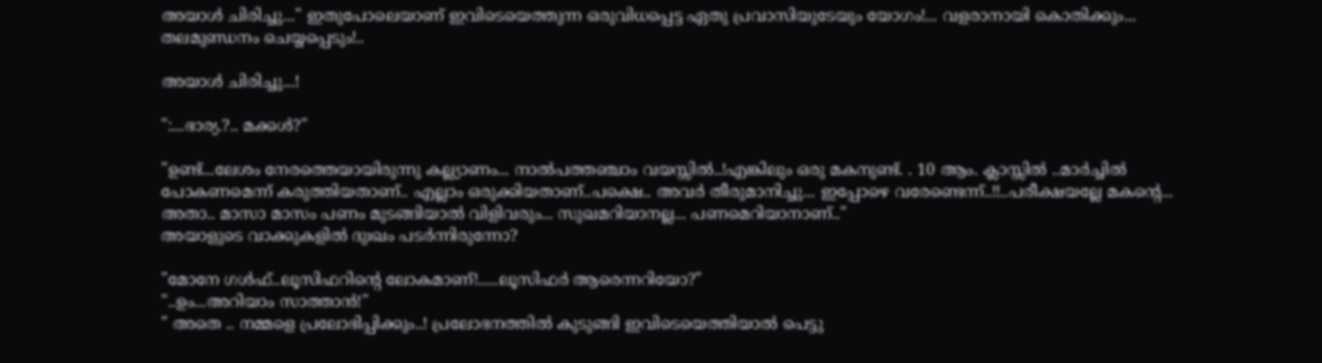അയാൾ ചിരിച്ചു..." ഇതുപോലെയാണ്‌ ഇവിടെയെത്തുന്ന ഒരുവിധപ്പെട്ട ഏതു പ്രവാസിയുടേയും യോഗം!... വളരാനായി കൊതിക്കും... തലമുണ്ഡനം ചെയ്യപ്പെടും!..

അയാൾ ചിരിച്ചു...!

":...ഭാര്യ.?.. മക്കൾ?"

"ഉണ്ട്‌...ലേശം നേരത്തെയായിരുന്നു കല്ല്യാണം... നാൽപത്തഞ്ചാം വയസ്സിൽ..!എങ്കിലും ഒരു മകനുണ്ട്‌. . 10 ആം. ക്ലാസ്സിൽ ..മാർച്ചിൽ പോകണമെന്ന് കരുത്തിയതാണ്‌.. എല്ലാം ഒരുക്കിയതാണ്‌..പക്ഷെ.. അവർ തീരുമാനിച്ചു... ഇപ്പോഴെ വരേണ്ടെന്ന്..!!..പരീക്ഷയല്ലേ മകന്റെ... അതാ.. മാസാ മാസം പണം മുടങ്ങിയാൽ വിളിവരും... സുഖമറിയാനല്ല... പണമെറിയാനാണ്‌.."
അയാളുടെ വാക്കുകളിൽ ദുഃഖം പടർന്നിരുന്നോ?

"മോനേ ഗൾഫ്‌..ലൂസിഫറിന്റെ ലോകമാണ്‌!.....ലൂസിഫർ ആരെന്നറിയോ?"
"..ഉം...അറിയാം സാത്താൻ!"
" അതെ .. നമ്മളെ പ്രലോഭിപ്പിക്കും..! പ്രലോഭനത്തിൽ കുടുങ്ങി ഇവിടെയെത്തിയാൽ പെട്ടു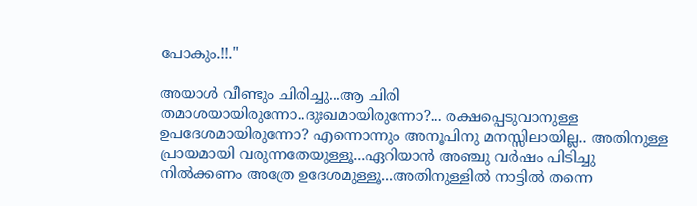പോകും.!!."

അയാൾ വീണ്ടും ചിരിച്ചു...ആ ചിരി തമാശയായിരുന്നോ..ദുഃഖമായിരുന്നോ?... രക്ഷപ്പെടുവാനുള്ള ഉപദേശമായിരുന്നോ? എന്നൊന്നും അനൂപിനു മനസ്സിലായില്ല.. അതിനുള്ള പ്രായമായി വരുന്നതേയുള്ളൂ...ഏറിയാൻ അഞ്ചു വർഷം പിടിച്ചു നിൽക്കണം അത്രേ ഉദേശമുള്ളൂ...അതിനുള്ളിൽ നാട്ടിൽ തന്നെ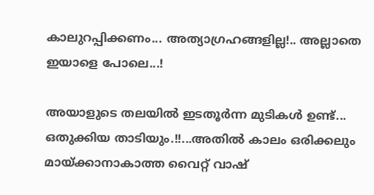കാലുറപ്പിക്കണം... അത്യാഗ്രഹങ്ങളില്ല!.. അല്ലാതെ ഇയാളെ പോലെ...!

അയാളുടെ തലയിൽ ഇടതൂർന്ന മുടികൾ ഉണ്ട്‌... ഒതുക്കിയ താടിയും.!!...അതിൽ കാലം ഒരിക്കലും മായ്ക്കാനാകാത്ത വൈറ്റ്‌ വാഷ്‌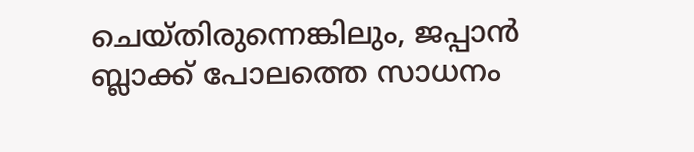ചെയ്തിരുന്നെങ്കിലും, ജപ്പാൻ ബ്ലാക്ക്‌ പോലത്തെ സാധനം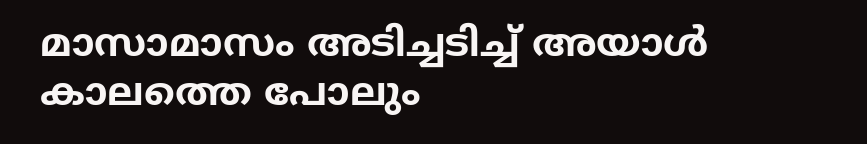മാസാമാസം അടിച്ചടിച്ച്‌ അയാൾ കാലത്തെ പോലും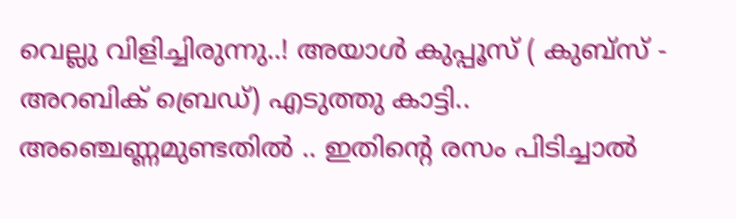വെല്ലു വിളിച്ചിരുന്നു..! അയാൾ കുപ്പൂസ്‌ ( കുബ്സ്‌ - അറബിക്‌ ബ്രെഡ്‌) എടുത്തു കാട്ടി.. അഞ്ചെണ്ണമുണ്ടതിൽ .. ഇതിന്റെ രസം പിടിച്ചാൽ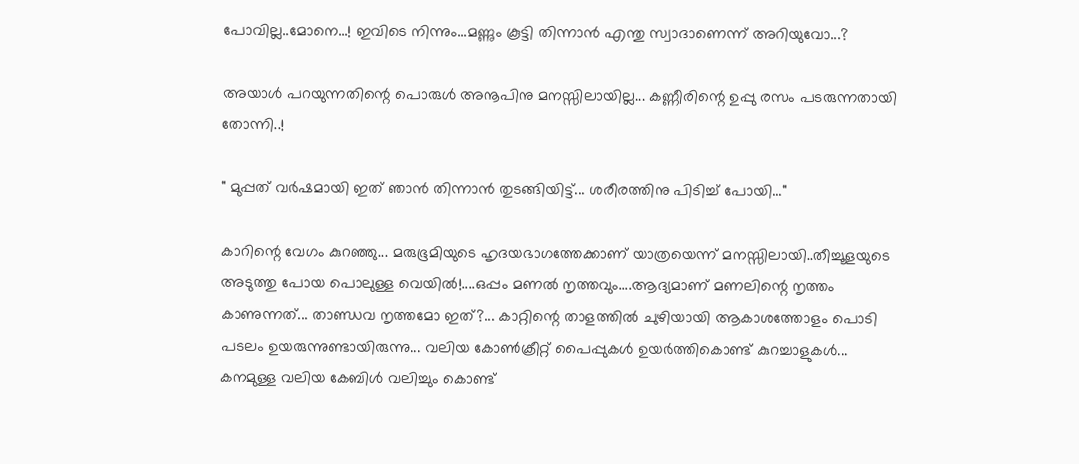പോവില്ല..മോനെ...! ഇവിടെ നിന്നും...മണ്ണും കൂട്ടി തിന്നാൻ എന്തു സ്വാദാണെന്ന് അറിയുവോ...?

അയാൾ പറയുന്നതിന്റെ പൊരുൾ അനൂപിനു മനസ്സിലായില്ല... കണ്ണീരിന്റെ ഉപ്പു രസം പടരുന്നതായി തോന്നി..!

" മുപ്പത്‌ വർഷമായി ഇത്‌ ഞാൻ തിന്നാൻ തുടങ്ങിയിട്ട്‌... ശരീരത്തിനു പിടിച്ച്‌ പോയി..."

കാറിന്റെ വേഗം കുറഞ്ഞു... മരുഭൂമിയുടെ ഹൃദയഭാഗത്തേക്കാണ്‌ യാത്രയെന്ന് മനസ്സിലായി..തീച്ചൂളയുടെ അടുത്തു പോയ പൊലുള്ള വെയിൽ!....ഒപ്പം മണൽ നൃത്തവും....ആദ്യമാണ്‌ മണലിന്റെ നൃത്തം കാണുന്നത്‌... താണ്ഡവ നൃത്തമോ ഇത്‌?... കാറ്റിന്റെ താളത്തിൽ ചുഴിയായി ആകാശത്തോളം പൊടി പടലം ഉയരുന്നുണ്ടായിരുന്നു... വലിയ കോൺക്രീറ്റ്‌ പൈപ്പുകൾ ഉയർത്തികൊണ്ട്‌ കുറച്ചാളുകൾ... കനമുള്ള വലിയ കേബിൾ വലിച്ചും കൊണ്ട്‌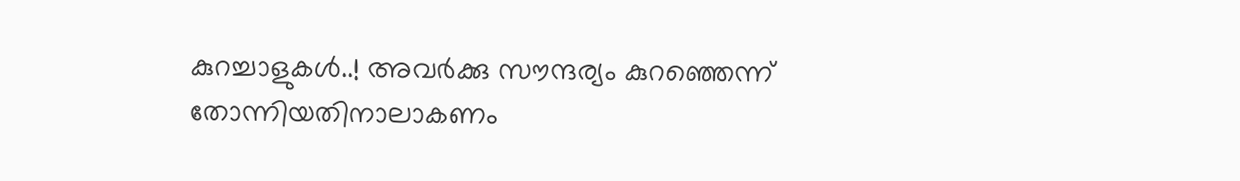കുറച്ചാളുകൾ..! അവർക്കു സൗന്ദര്യം കുറഞ്ഞെന്ന് തോന്നിയതിനാലാകണം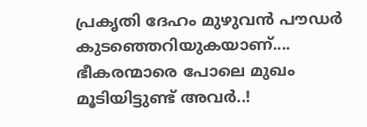പ്രകൃതി ദേഹം മുഴുവൻ പൗഡർ കുടഞ്ഞെറിയുകയാണ്‌.... ഭീകരന്മാരെ പോലെ മുഖം മൂടിയിട്ടുണ്ട്‌ അവർ..!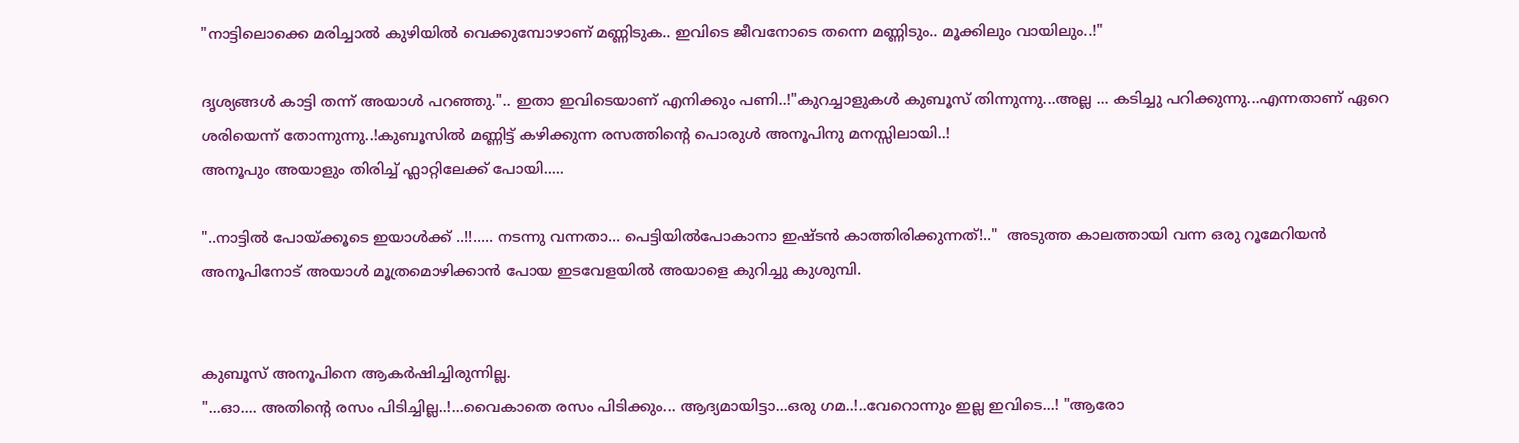"നാട്ടിലൊക്കെ മരിച്ചാൽ കുഴിയിൽ വെക്കുമ്പോഴാണ്‌ മണ്ണിടുക.. ഇവിടെ ജീവനോടെ തന്നെ മണ്ണിടും.. മൂക്കിലും വായിലും..!"

ദൃശ്യങ്ങൾ കാട്ടി തന്ന് അയാൾ പറഞ്ഞു.".. ഇതാ ഇവിടെയാണ്‌ എനിക്കും പണി..!"കുറച്ചാളുകൾ കുബൂസ്‌ തിന്നുന്നു...അല്ല ... കടിച്ചു പറിക്കുന്നു...എന്നതാണ്‌ ഏറെ ശരിയെന്ന് തോന്നുന്നു..!കുബൂസിൽ മണ്ണിട്ട്‌ കഴിക്കുന്ന രസത്തിന്റെ പൊരുൾ അനൂപിനു മനസ്സിലായി..!
അനൂപും അയാളും തിരിച്ച്‌ ഫ്ലാറ്റിലേക്ക്‌ പോയി.....

"..നാട്ടിൽ പോയ്ക്കൂടെ ഇയാൾക്ക്‌ ..!!..... നടന്നു വന്നതാ... പെട്ടിയിൽപോകാനാ ഇഷ്ടൻ കാത്തിരിക്കുന്നത്‌!.."  അടുത്ത കാലത്തായി വന്ന ഒരു റൂമേറിയൻ അനൂപിനോട്‌ അയാൾ മൂത്രമൊഴിക്കാൻ പോയ ഇടവേളയിൽ അയാളെ കുറിച്ചു കുശുമ്പി.


കുബൂസ്‌ അനൂപിനെ ആകർഷിച്ചിരുന്നില്ല.
"...ഓ.... അതിന്റെ രസം പിടിച്ചില്ല..!...വൈകാതെ രസം പിടിക്കും... ആദ്യമായിട്ടാ...ഒരു ഗമ..!..വേറൊന്നും ഇല്ല ഇവിടെ...! "ആരോ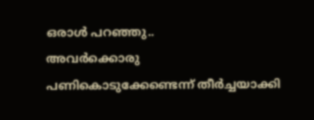ഒരാൾ പറഞ്ഞു..
അവർക്കൊരു പണികൊടുക്കേണ്ടെന്ന് തീർച്ചയാക്കി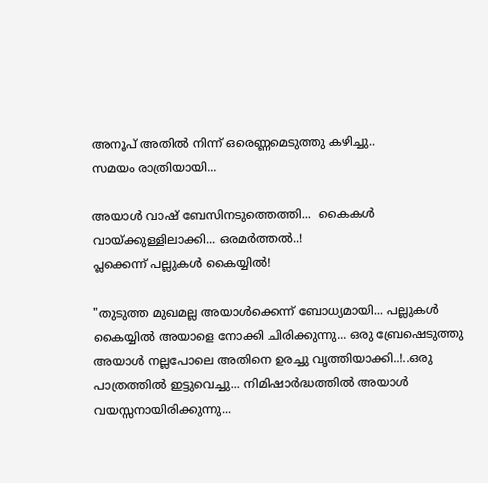അനൂപ്‌ അതിൽ നിന്ന് ഒരെണ്ണമെടുത്തു കഴിച്ചു..
സമയം രാത്രിയായി...

അയാൾ വാഷ്‌ ബേസിനടുത്തെത്തി...  കൈകൾ വായ്ക്കുള്ളിലാക്കി... ഒരമർത്തൽ..!
പ്ലക്കെന്ന് പല്ലുകൾ കൈയ്യിൽ!

"തുടുത്ത മുഖമല്ല അയാൾക്കെന്ന് ബോധ്യമായി... പല്ലുകൾ കൈയ്യിൽ അയാളെ നോക്കി ചിരിക്കുന്നു... ഒരു ബ്രേഷെടുത്തു അയാൾ നല്ലപോലെ അതിനെ ഉരച്ചു വൃത്തിയാക്കി..!..ഒരു പാത്രത്തിൽ ഇട്ടുവെച്ചു... നിമിഷാർദ്ധത്തിൽ അയാൾ വയസ്സനായിരിക്കുന്നു...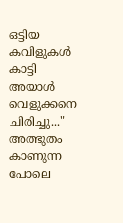ഒട്ടിയ കവിളുകൾ കാട്ടി അയാൾ വെളുക്കനെ ചിരിച്ചു..."
അത്ഭുതം കാണുന്ന പോലെ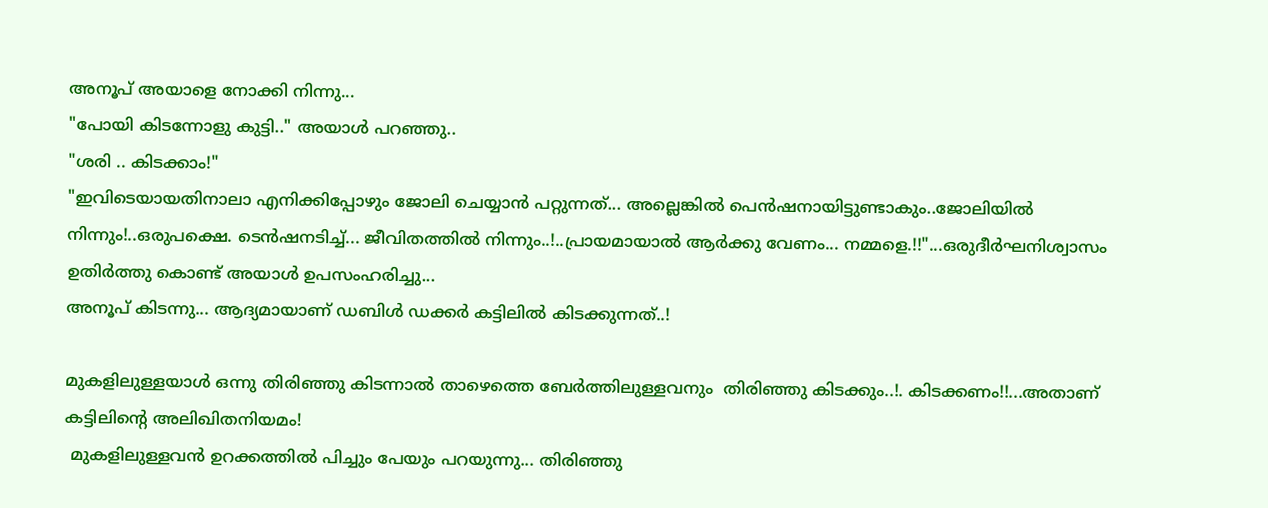അനൂപ്‌ അയാളെ നോക്കി നിന്നു...
"പോയി കിടന്നോളു കുട്ടി.." അയാൾ പറഞ്ഞു..
"ശരി .. കിടക്കാം!"
"ഇവിടെയായതിനാലാ എനിക്കിപ്പോഴും ജോലി ചെയ്യാൻ പറ്റുന്നത്‌... അല്ലെങ്കിൽ പെൻഷനായിട്ടുണ്ടാകും..ജോലിയിൽ നിന്നും!..ഒരുപക്ഷെ. ടെൻഷനടിച്ച്‌... ജീവിതത്തിൽ നിന്നും..!..പ്രായമായാൽ ആർക്കു വേണം... നമ്മളെ.!!"...ഒരുദീർഘനിശ്വാസം ഉതിർത്തു കൊണ്ട്‌ അയാൾ ഉപസംഹരിച്ചു...
അനൂപ്‌ കിടന്നു... ആദ്യമായാണ്‌ ഡബിൾ ഡക്കർ കട്ടിലിൽ കിടക്കുന്നത്‌..!

മുകളിലുള്ളയാൾ ഒന്നു തിരിഞ്ഞു കിടന്നാൽ താഴെത്തെ ബേർത്തിലുള്ളവനും  തിരിഞ്ഞു കിടക്കും..!. കിടക്കണം!!...അതാണ്‌ കട്ടിലിന്റെ അലിഖിതനിയമം!
 മുകളിലുള്ളവൻ ഉറക്കത്തിൽ പിച്ചും പേയും പറയുന്നു... തിരിഞ്ഞു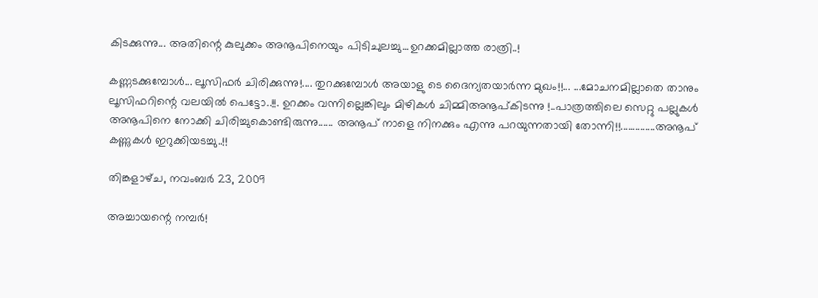കിടക്കുന്നു... അതിന്റെ കുലുക്കം അനൂപിനെയും പിടിചുലച്ചു...ഉറക്കമില്ലാത്ത രാത്രി..!

കണ്ണടക്കുമ്പോൾ... ലൂസിഫർ ചിരിക്കുന്നു!.... തുറക്കുമ്പോൾ അയാളു ടെ ദൈന്യതയാർന്ന മുഖം!!... ...മോചനമില്ലാതെ താനും ലൂസിഫറിന്റെ വലയിൽ പെട്ടോ..!!. ഉറക്കം വന്നില്ലെങ്കിലും മിഴികൾ ചിമ്മിഅനൂപ്‌കിടന്നു !..പാത്രത്തിലെ സെറ്റു പല്ലുകൾ അനൂപിനെ നോക്കി ചിരിച്ചുകൊണ്ടിരുന്നു...... അനൂപ്‌ നാളെ നിനക്കും എന്നു പറയുന്നതായി തോന്നി!!..............അനൂപ്‌ കണ്ണുകൾ ഇറുക്കിയടച്ചു..!!

തിങ്കളാഴ്‌ച, നവംബർ 23, 2009

അച്ചായന്റെ നമ്പർ!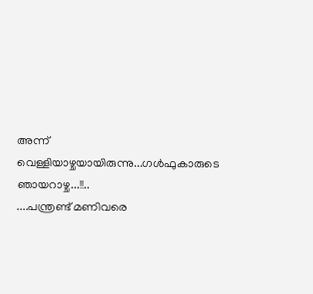അന്ന് വെള്ളിയാഴ്ചയായിരുന്നു...ഗൾഫുകാരുടെ ഞായറാഴ്ച...!!..
....പന്ത്രണ്ട്‌ മണിവരെ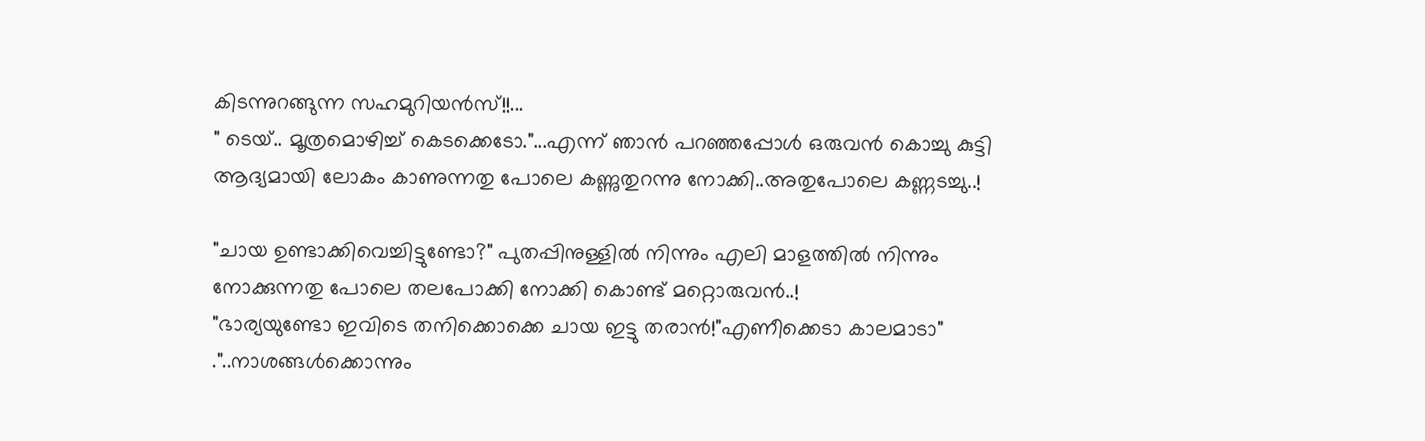കിടന്നുറങ്ങുന്ന സഹമുറിയൻസ്‌!!...
" ടെയ്‌.. മൂത്രമൊഴിച്ച്‌ കെടക്കെടോ."...എന്ന് ഞാൻ പറഞ്ഞപ്പോൾ ഒരുവൻ കൊച്ചു കുട്ടി ആദ്യമായി ലോകം കാണുന്നതു പോലെ കണ്ണുതുറന്നു നോക്കി..അതുപോലെ കണ്ണടച്ചു..!

"ചായ ഉണ്ടാക്കിവെച്ചിട്ടുണ്ടോ?" പുതപ്പിനുള്ളിൽ നിന്നും എലി മാളത്തിൽ നിന്നും നോക്കുന്നതു പോലെ തലപോക്കി നോക്കി കൊണ്ട്‌ മറ്റൊരുവൻ..!
"ഭാര്യയുണ്ടോ ഇവിടെ തനിക്കൊക്കെ ചായ ഇട്ടു തരാൻ!"എണീക്കെടാ കാലമാടാ"
."..നാശങ്ങൾക്കൊന്നും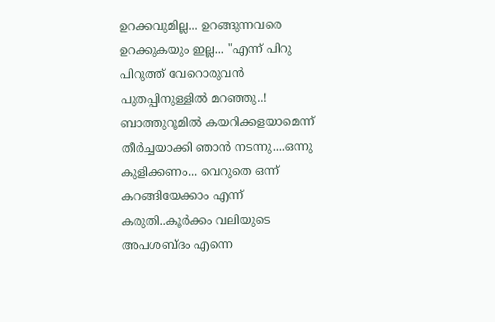ഉറക്കവുമില്ല... ഉറങ്ങുന്നവരെ ഉറക്കുകയും ഇല്ല... "എന്ന് പിറു പിറുത്ത്‌ വേറൊരുവൻ പുതപ്പിനുള്ളിൽ മറഞ്ഞു..!
ബാത്തുറൂമിൽ കയറിക്കളയാമെന്ന് തീർച്ചയാക്കി ഞാൻ നടന്നു....ഒന്നു കുളിക്കണം... വെറുതെ ഒന്ന് കറങ്ങിയേക്കാം എന്ന് കരുതി..കൂർക്കം വലിയുടെ അപശബ്ദം എന്നെ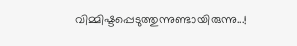വിമ്മിഷ്ടപ്പെടുത്തുന്നുണ്ടായിരുന്നു...!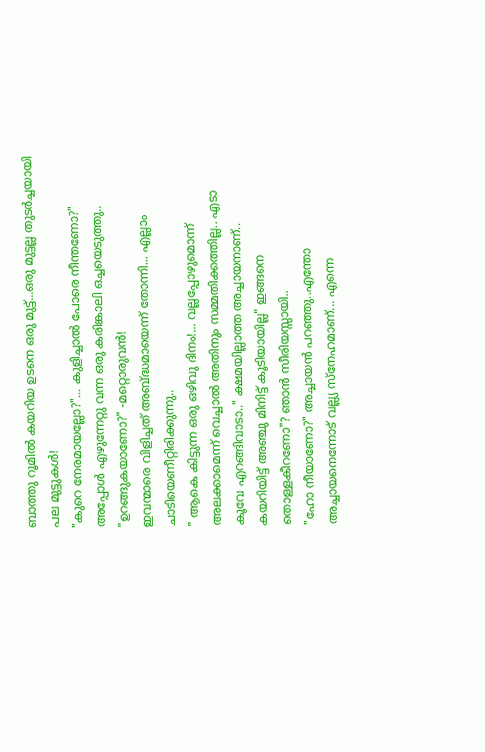ബാത്തു റൂമിൽ കയറിയ ഉടനെ ഒരു മുട്ട്‌...ഒരു മുട്ടല്ല തുടർച്ചയായി പല മുട്ടുകൾ!
"കുറെ നേരമായല്ലോ?"... കുളിച്ചാൽ പോരെ നീന്തണോ?" അപ്പോൾ എഴുന്നേറ്റു വന്ന ഒരു കരിങ്കാലി ഒച്ചയെടുത്തു..
"ഉറങ്ങുകയാണോ?" -മറ്റൊരുവൻ!
ഇവന്മാരെ വിളിച്ചത്‌ അബ്ദ്ധമായെന്ന് തോന്നി... എല്ലാം ചാടിയെണീറ്റിരിക്കുന്നു..
" ആകെ കിട്ടുന്ന ഒരു ഒഴിവു ദിനം!... വല്ലപ്പോഴുമൊന്ന് അലക്കാമെന്ന് വെച്ചാൽ അതിനും സമ്മതിക്കത്തില്ല.. എടാ കൂവേ എറങ്ങിവാടാ.." ക്ഷമയില്ലാത്ത അച്ചായനാണ്‌..
കയറിയിട്ട്‌ അഞ്ചു മിനിട്ട്‌ കൂടിയായില്ല" ഇങ്ങനെ തൊള്ളകീറണോ"? ഞാൻ സീരിയസ്സായി..
"ഹോ നീയാണോ?" അച്ചായൻ പറഞ്ഞു..എന്തോ അച്ചായനെന്നോട്‌ വല്ല്യ സ്നേഹമാണ്‌... എന്നെ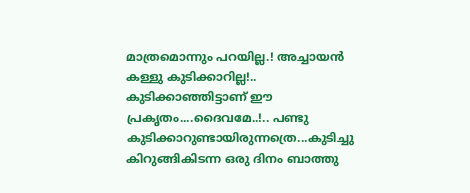മാത്രമൊന്നും പറയില്ല.! അച്ചായൻ കള്ളു കുടിക്കാറില്ല!.. കുടിക്കാഞ്ഞിട്ടാണ്‌ ഈ പ്രകൃതം....ദൈവമേ..!.. പണ്ടു കുടിക്കാറുണ്ടായിരുന്നത്രെ...കുടിച്ചു കിറുങ്ങികിടന്ന ഒരു ദിനം ബാത്തു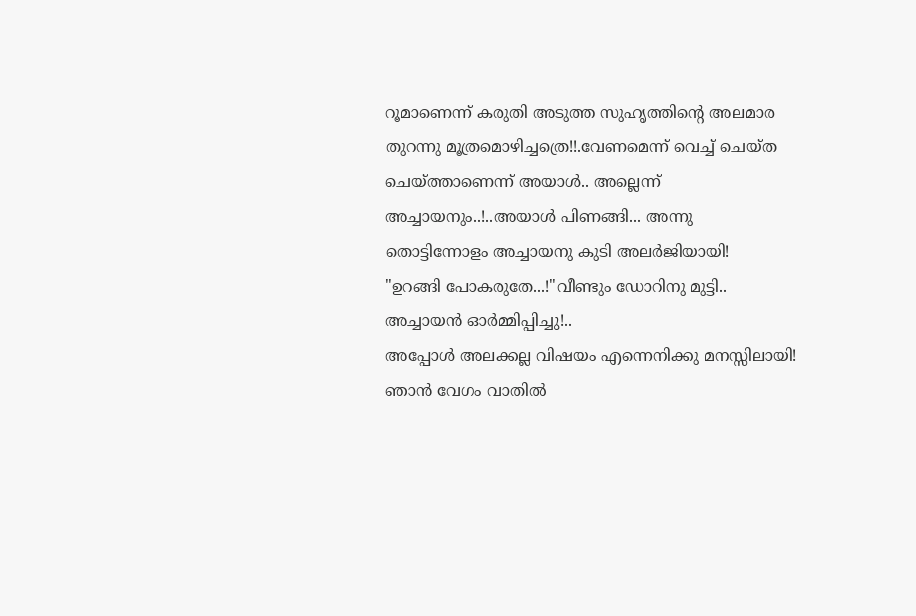റൂമാണെന്ന് കരുതി അടുത്ത സുഹൃത്തിന്റെ അലമാര തുറന്നു മൂത്രമൊഴിച്ചത്രെ!!.വേണമെന്ന് വെച്ച്‌ ചെയ്ത ചെയ്ത്താണെന്ന് അയാൾ.. അല്ലെന്ന് അച്ചായനും..!..അയാൾ പിണങ്ങി... അന്നു തൊട്ടിന്നോളം അച്ചായനു കുടി അലർജിയായി!
"ഉറങ്ങി പോകരുതേ...!"വീണ്ടും ഡോറിനു മുട്ടി.. അച്ചായൻ ഓർമ്മിപ്പിച്ചു!..
അപ്പോൾ അലക്കല്ല വിഷയം എന്നെനിക്കു മനസ്സിലായി!
ഞാൻ വേഗം വാതിൽ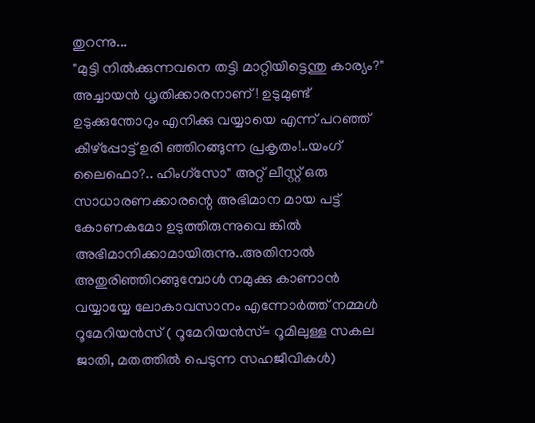തുറന്നു...
"മുട്ടി നിൽക്കുന്നവനെ തട്ടി മാറ്റിയിട്ടെന്തു കാര്യം?"
അച്ചായൻ ധൃതിക്കാരനാണ്‌! ഉടുമുണ്ട്‌ ഉടുക്കുന്തോറും എനിക്കു വയ്യായെ എന്ന് പറഞ്ഞ്‌ കീഴ്പ്പോട്ട്‌ ഉരി ഞ്ഞിറങ്ങുന്ന പ്രകൃതം!..യംഗ്‌ ലൈഫൊ?.. ഹിംഗ്സോ" അറ്റ്‌ ലീസ്റ്റ്‌ ഒരു സാധാരണക്കാരന്റെ അഭിമാന മായ പട്ട്‌ കോണകമോ ഉടുത്തിരുന്നുവെ ങ്കിൽ അഭിമാനിക്കാമായിരുന്നു..അതിനാൽ അതുരിഞ്ഞിറങ്ങുമ്പോൾ നമുക്കു കാണാൻ വയ്യായ്യേ ലോകാവസാനം എന്നോർത്ത്‌ നമ്മൾ റൂമേറിയൻസ്‌ ( റൂമേറിയൻസ്‌= റൂമിലുള്ള സകല ജാതി, മതത്തിൽ പെടുന്ന സഹജീവികൾ)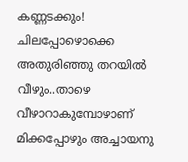കണ്ണടക്കും! ചിലപ്പോഴൊക്കെ അതുരിഞ്ഞു തറയിൽ വീഴും..താഴെ വീഴാറാകുമ്പോഴാണ്‌  മിക്കപ്പോഴും അച്ചായനു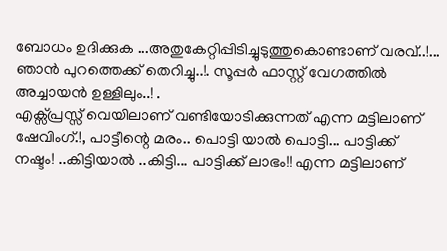ബോധം ഉദിക്കുക ...അതുകേറ്റിപ്പിടിച്ചുടുത്തുകൊണ്ടാണ്‌ വരവ്‌..!...
ഞാൻ പുറത്തെക്ക്‌ തെറിച്ചു..!. സൂപ്പർ ഫാസ്റ്റ്‌ വേഗത്തിൽ അച്ചായൻ ഉള്ളിലും..! .
എക്സ്പ്രസ്സ്‌ വെയിലാണ്‌‌ വണ്ടിയോടിക്കുന്നത്‌ എന്ന മട്ടിലാണ്‌ ഷേവിംഗ്‌.!, പാട്ടീന്റെ മരം.. പൊട്ടി യാൽ പൊട്ടി... പാട്ടിക്ക്‌ നഷ്ടം! ..കിട്ടിയാൽ ..കിട്ടി... പാട്ടിക്ക്‌ ലാഭം!! എന്ന മട്ടിലാണ്‌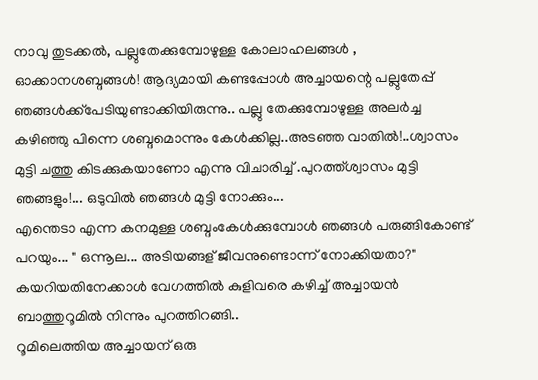നാവു തുടക്കൽ, പല്ലുതേക്കുമ്പോഴുള്ള കോലാഹലങ്ങൾ , ഓക്കാനശബ്ദങ്ങൾ! ആദ്യമായി കണ്ടപ്പോൾ അച്ചായന്റെ പല്ലുതേപ്പ്‌ ഞങ്ങൾക്ക്പേടിയുണ്ടാക്കിയിരുന്നു.. പല്ലു തേക്കുമ്പോഴുള്ള അലർച്ച കഴിഞ്ഞു പിന്നെ ശബ്ദമൊന്നും കേൾക്കില്ല..അടഞ്ഞ വാതിൽ!..ശ്വാസം മുട്ടി ചത്തു കിടക്കുകയാണോ എന്നു വിചാരിച്ച്‌ .പുറത്ത്ശ്വാസം മുട്ടി ഞങ്ങളും!... ഒടുവിൽ ഞങ്ങൾ മുട്ടി നോക്കും...
എന്തെടാ എന്ന കനമുള്ള ശബ്ദംകേൾക്കുമ്പോൾ ഞങ്ങൾ പരുങ്ങികോണ്ട്‌ പറയും... " ഒന്നൂല... അടിയങ്ങള്‌ ജീവനുണ്ടൊന്ന് നോക്കിയതാ?"
കയറിയതിനേക്കാൾ വേഗത്തിൽ കുളിവരെ കഴിച്ച്‌ അച്ചായൻ ബാത്തുറൂമിൽ നിന്നും പുറത്തിറങ്ങി..
റൂമിലെത്തിയ അച്ചായന്‌ ഒരു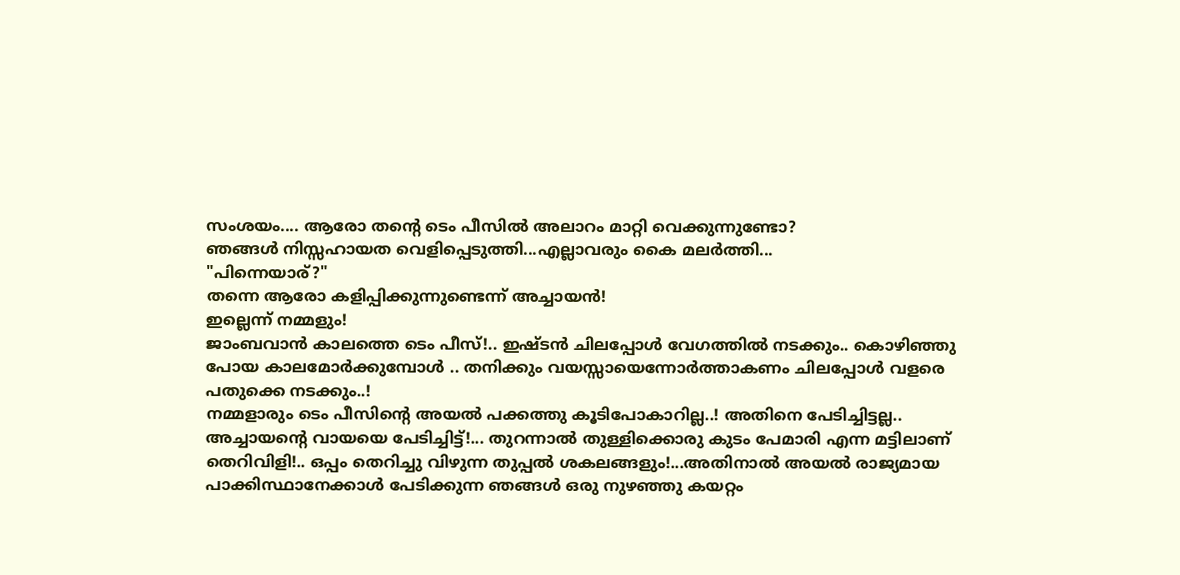സംശയം.... ആരോ തന്റെ ടെം പീസിൽ അലാറം മാറ്റി വെക്കുന്നുണ്ടോ?
ഞങ്ങൾ നിസ്സഹായത വെളിപ്പെടുത്തി...എല്ലാവരും കൈ മലർത്തി...
"പിന്നെയാര്‌?"
തന്നെ ആരോ കളിപ്പിക്കുന്നുണ്ടെന്ന് അച്ചായൻ!
ഇല്ലെന്ന് നമ്മളും!
ജാംബവാൻ കാലത്തെ ടെം പീസ്‌!.. ഇഷ്ടൻ ചിലപ്പോൾ വേഗത്തിൽ നടക്കും.. കൊഴിഞ്ഞു പോയ കാലമോർക്കുമ്പോൾ .. തനിക്കും വയസ്സായെന്നോർത്താകണം ചിലപ്പോൾ വളരെ പതുക്കെ നടക്കും..!
നമ്മളാരും ടെം പീസിന്റെ അയൽ പക്കത്തു കൂടിപോകാറില്ല..! അതിനെ പേടിച്ചിട്ടല്ല.. അച്ചായന്റെ വായയെ പേടിച്ചിട്ട്‌!... തുറന്നാൽ തുള്ളിക്കൊരു കുടം പേമാരി എന്ന മട്ടിലാണ്‌ തെറിവിളി!.. ഒപ്പം തെറിച്ചു വിഴുന്ന തുപ്പൽ ശകലങ്ങളും!...അതിനാൽ അയൽ രാജ്യമായ പാക്കിസ്ഥാനേക്കാൾ പേടിക്കുന്ന ഞങ്ങൾ ഒരു നുഴഞ്ഞു കയറ്റം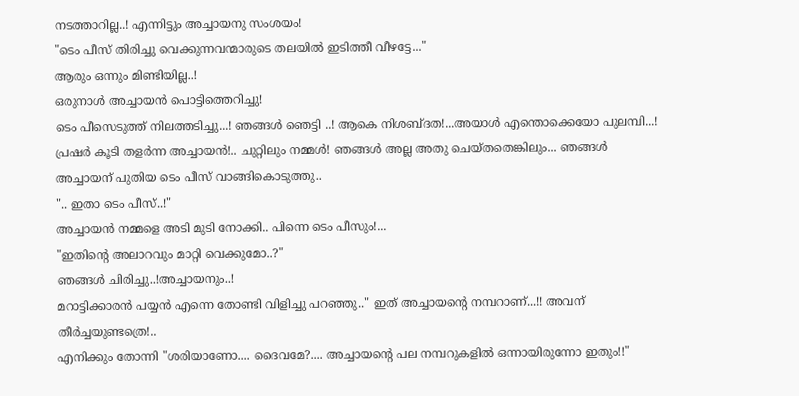നടത്താറില്ല..! എന്നിട്ടും അച്ചായനു സംശയം!
"ടെം പീസ്‌ തിരിച്ചു വെക്കുന്നവന്മാരുടെ തലയിൽ ഇടിത്തീ വീഴട്ടേ..."
ആരും ഒന്നും മിണ്ടിയില്ല..!
ഒരുനാൾ അച്ചായൻ പൊട്ടിത്തെറിച്ചു!
ടെം പീസെടുത്ത്‌ നിലത്തടിച്ചു...! ഞങ്ങൾ ഞെട്ടി ..! ആകെ നിശബ്ദത!...അയാൾ എന്തൊക്കെയോ പുലമ്പി...! പ്രഷർ കൂടി തളർന്ന അച്ചായൻ!.. ചുറ്റിലും നമ്മൾ! ഞങ്ങൾ അല്ല അതു ചെയ്തതെങ്കിലും... ഞങ്ങൾ അച്ചായന്‌ പുതിയ ടെം പീസ്‌ വാങ്ങികൊടുത്തു..
".. ഇതാ ടെം പീസ്‌..!"
അച്ചായൻ നമ്മളെ അടി മുടി നോക്കി.. പിന്നെ ടെം പീസും!...
"ഇതിന്റെ അലാറവും മാറ്റി വെക്കുമോ..?"
ഞങ്ങൾ ചിരിച്ചു..!അച്ചായനും..!
മറാട്ടിക്കാരൻ പയ്യൻ എന്നെ തോണ്ടി വിളിച്ചു പറഞ്ഞു.." ഇത്‌ അച്ചായന്റെ നമ്പറാണ്‌...!! അവന്‌ തീർച്ചയുണ്ടത്രെ!..
എനിക്കും തോന്നി "ശരിയാണോ.... ദൈവമേ?.... അച്ചായന്റെ പല നമ്പറുകളിൽ ഒന്നായിരുന്നോ ഇതും!!"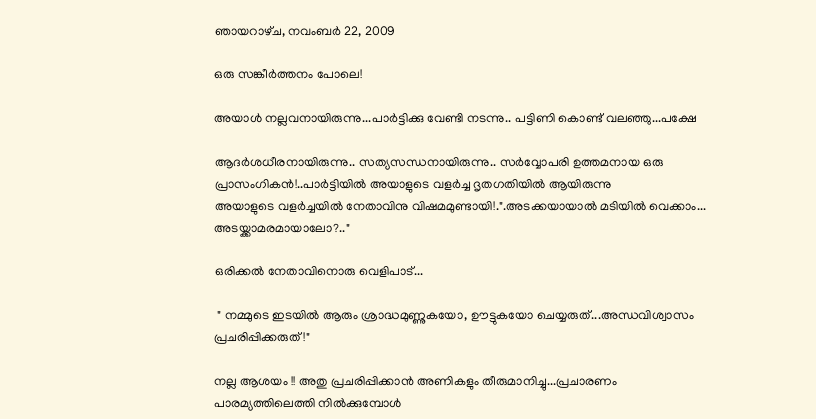ഞായറാഴ്‌ച, നവംബർ 22, 2009

ഒരു സങ്കീർത്തനം പോലെ!

അയാൾ നല്ലവനായിരുന്നു...പാർട്ടിക്കു വേണ്ടി നടന്നു.. പട്ടിണി കൊണ്ട്‌ വലഞ്ഞു...പക്ഷേ

ആദർശധീരനായിരുന്നു.. സത്യസന്ധനായിരുന്നു.. സർവ്വോപരി ഉത്തമനായ ഒരു പ്രാസംഗികൻ!..പാർട്ടിയിൽ അയാളുടെ വളർച്ച ദൃതഗതിയിൽ ആയിരുന്നു
അയാളുടെ വളർച്ചയിൽ നേതാവിനു വിഷമമുണ്ടായി!.".അടക്കയായാൽ മടിയിൽ വെക്കാം... അടയ്ക്കാമരമായാലോ?.."

ഒരിക്കൽ നേതാവിനൊരു വെളിപാട്‌...

 " നമ്മുടെ ഇടയിൽ ആരും ശ്രാദ്ധമുണ്ണുകയോ, ഊട്ടുകയോ ചെയ്യരുത്‌...അന്ധവിശ്വാസം പ്രചരിപ്പിക്കരുത്‌!"

നല്ല ആശയം !! അതു പ്രചരിപ്പിക്കാൻ അണികളും തീരുമാനിച്ചു...പ്രചാരണം പാരമ്യത്തിലെത്തി നിൽക്കുമ്പോൾ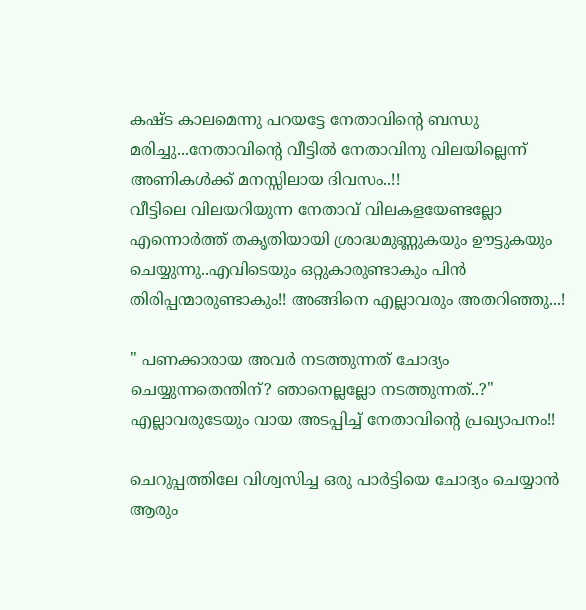കഷ്ട കാലമെന്നു പറയട്ടേ നേതാവിന്റെ ബന്ധു മരിച്ചു...നേതാവിന്റെ വീട്ടിൽ നേതാവിനു വിലയില്ലെന്ന് അണികൾക്ക്‌ മനസ്സിലായ ദിവസം..!!
വീട്ടിലെ വിലയറിയുന്ന നേതാവ്‌ വിലകളയേണ്ടല്ലോ എന്നൊർത്ത്‌ തകൃതിയായി ശ്രാദ്ധമുണ്ണുകയും ഊട്ടുകയും ചെയ്യുന്നു..എവിടെയും ഒറ്റുകാരുണ്ടാകും പിൻ തിരിപ്പന്മാരുണ്ടാകും!! അങ്ങിനെ എല്ലാവരും അതറിഞ്ഞു...!

" പണക്കാരായ അവർ നടത്തുന്നത്‌ ചോദ്യം ചെയ്യുന്നതെന്തിന്‌? ഞാനെല്ലല്ലോ നടത്തുന്നത്‌..?"
എല്ലാവരുടേയും വായ അടപ്പിച്ച്‌ നേതാവിന്റെ പ്രഖ്യാപനം!!

ചെറുപ്പത്തിലേ വിശ്വസിച്ച ഒരു പാർട്ടിയെ ചോദ്യം ചെയ്യാൻ ആരും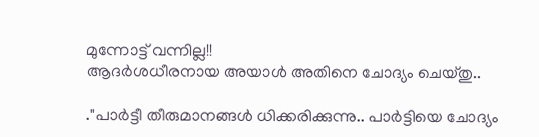മുന്നോട്ട്‌ വന്നില്ല!!
ആദർശധീരനായ അയാൾ അതിനെ ചോദ്യം ചെയ്തു..

."പാർട്ടീ തീരുമാനങ്ങൾ ധിക്കരിക്കുന്നു.. പാർട്ടിയെ ചോദ്യം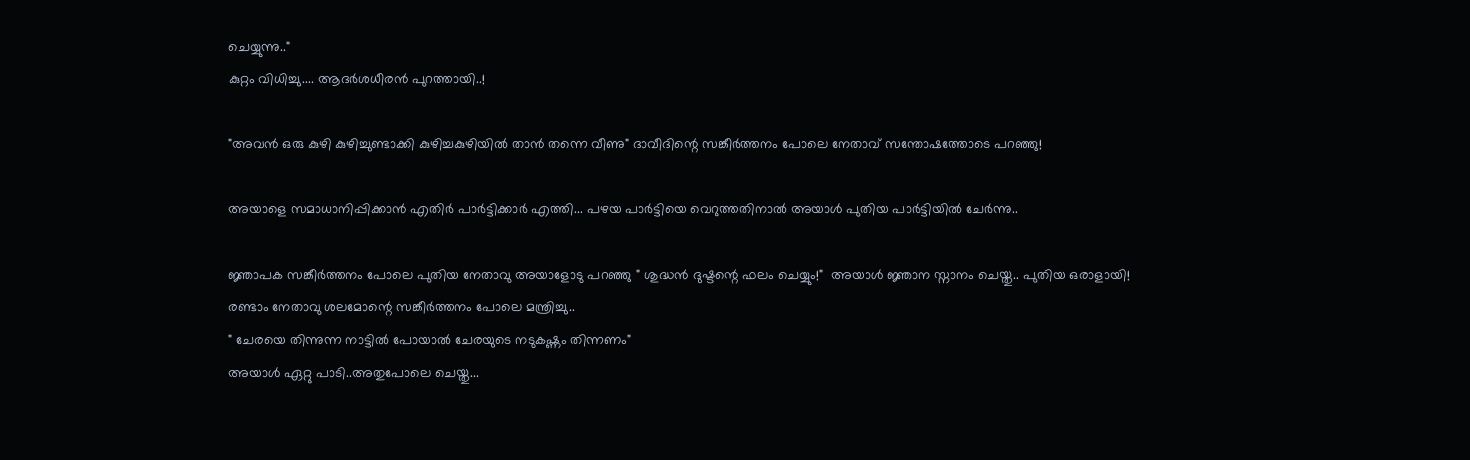ചെയ്യുന്നു.."
കുറ്റം വിധിച്ചു.... ആദർശധീരൻ പുറത്തായി..!

"അവൻ ഒരു കുഴി കുഴിച്ചുണ്ടാക്കി കുഴിച്ചകുഴിയിൽ താൻ തന്നെ വീണു" ദാവീദിന്റെ സങ്കീർത്തനം പോലെ നേതാവ്‌ സന്തോഷത്തോടെ പറഞ്ഞു!

അയാളെ സമാധാനിപ്പിക്കാൻ എതിർ പാർട്ടിക്കാർ എത്തി... പഴയ പാർട്ടിയെ വെറുത്തതിനാൽ അയാൾ പുതിയ പാർട്ടിയിൽ ചേർന്നു..

ജ്ഞാപക സങ്കീർത്തനം പോലെ പുതിയ നേതാവു അയാളോടു പറഞ്ഞു " ശുദ്ധൻ ദുഷ്ടന്റെ ഫലം ചെയ്യും!"  അയാൾ ജ്ഞാന സ്നാനം ചെയ്തു.. പുതിയ ഒരാളായി!
രണ്ടാം നേതാവു ശലമോന്റെ സങ്കീർത്തനം പോലെ മന്ത്രിച്ചു..
" ചേരയെ തിന്നുന്ന നാട്ടിൽ പോയാൽ ചേരയുടെ നടുകഷ്ണം തിന്നണം"
അയാൾ ഏറ്റു പാടി..അതുപോലെ ചെയ്തു...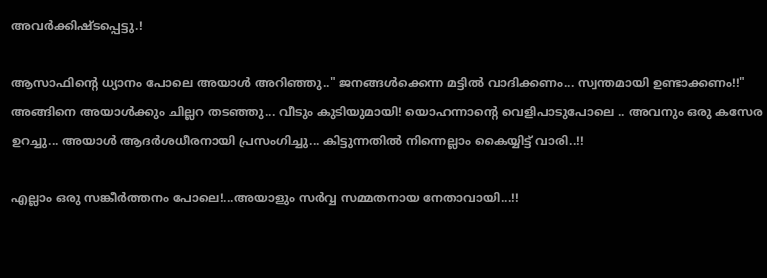അവർക്കിഷ്ടപ്പെട്ടു.!

ആസാഫിന്റെ ധ്യാനം പോലെ അയാൾ അറിഞ്ഞു.." ജനങ്ങൾക്കെന്ന മട്ടിൽ വാദിക്കണം... സ്വന്തമായി ഉണ്ടാക്കണം!!"
അങ്ങിനെ അയാൾക്കും ചില്ലറ തടഞ്ഞു... വീടും കുടിയുമായി! യൊഹന്നാന്റെ വെളിപാടുപോലെ .. അവനും ഒരു കസേര ഉറച്ചു... അയാൾ ആദർശധീരനായി പ്രസംഗിച്ചു... കിട്ടുന്നതിൽ നിന്നെല്ലാം കൈയ്യിട്ട്‌ വാരി..!!

എല്ലാം ഒരു സങ്കീർത്തനം പോലെ!...അയാളും സർവ്വ സമ്മതനായ നേതാവായി...!!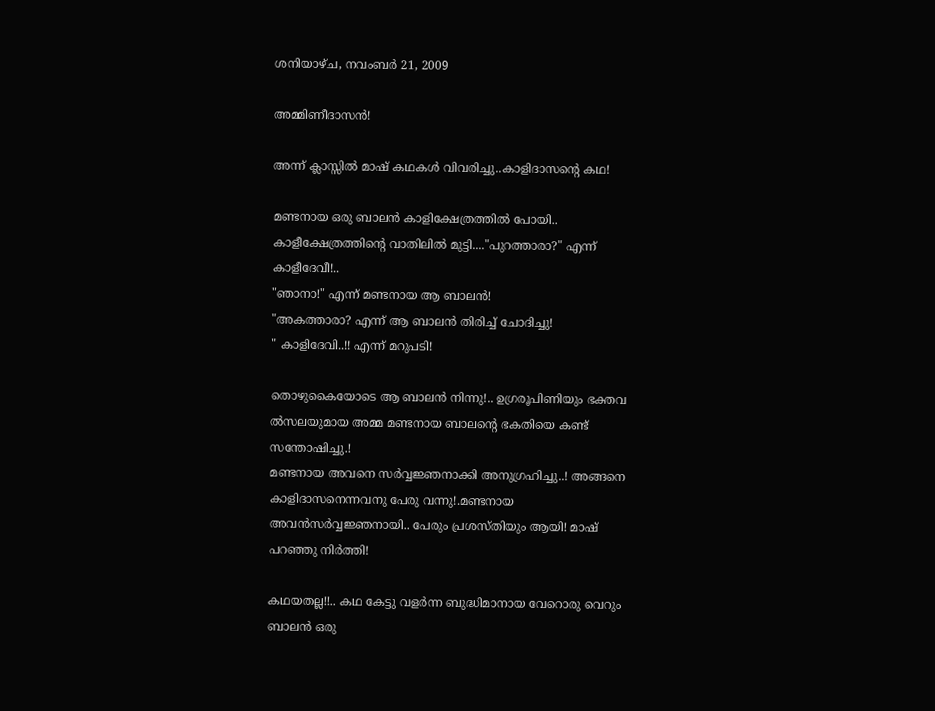ശനിയാഴ്‌ച, നവംബർ 21, 2009

അമ്മിണീദാസൻ!

അന്ന് ക്ലാസ്സിൽ മാഷ്‌ കഥകൾ വിവരിച്ചു..കാളിദാസന്റെ കഥ!

മണ്ടനായ ഒരു ബാലൻ കാളിക്ഷേത്രത്തിൽ പോയി.. കാളീക്ഷേത്രത്തിന്റെ വാതിലിൽ മുട്ടി...."പുറത്താരാ?" എന്ന് കാളീദേവീ!..
"ഞാനാ!" എന്ന് മണ്ടനായ ആ ബാലൻ!
"അകത്താരാ? എന്ന് ആ ബാലൻ തിരിച്ച്‌ ചോദിച്ചു!
" കാളിദേവി..!! എന്ന് മറുപടി!

തൊഴുകൈയോടെ ആ ബാലൻ നിന്നു!.. ഉഗ്രരൂപിണിയും ഭക്തവ ൽസലയുമായ അമ്മ മണ്ടനായ ബാലന്റെ ഭകതിയെ കണ്ട്‌ സന്തോഷിച്ചു.!
മണ്ടനായ അവനെ സർവ്വജ്ഞനാക്കി അനുഗ്രഹിച്ചു..! അങ്ങനെ കാളിദാസനെന്നവനു പേരു വന്നു!.മണ്ടനായ അവൻസർവ്വജ്ഞനായി.. പേരും പ്രശസ്തിയും ആയി! മാഷ്‌ പറഞ്ഞു നിർത്തി!

കഥയതല്ല!!.. കഥ കേട്ടു വളർന്ന ബുദ്ധിമാനായ വേറൊരു വെറും ബാലൻ ഒരു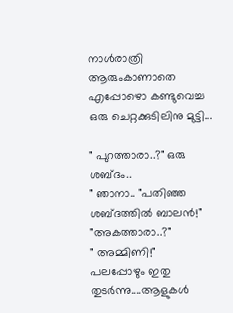നാൾരാത്രി ആരുംകാണാതെ എപ്പോഴൊ കണ്ടുവെച്ച ഒരു ചെറ്റക്കുടിലിനു മുട്ടി...

" പുറത്താരാ..?" ഒരു ശബ്ദം..
" ഞാനാ.. "പതിഞ്ഞ ശബ്ദത്തിൽ ബാലൻ!"
"അകത്താരാ..?"
" അമ്മിണി!"
പലപ്പോഴും ഇതു തുടർന്നു....ആളുകൾ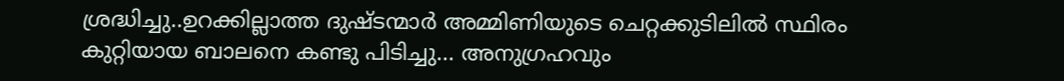ശ്രദ്ധിച്ചു..ഉറക്കില്ലാത്ത ദുഷ്ടന്മാർ അമ്മിണിയുടെ ചെറ്റക്കുടിലിൽ സ്ഥിരം കുറ്റിയായ ബാലനെ കണ്ടു പിടിച്ചു... അനുഗ്രഹവും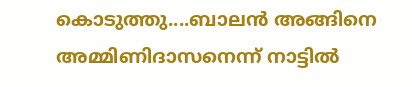കൊടുത്തു....ബാലൻ അങ്ങിനെ അമ്മിണിദാസനെന്ന് നാട്ടിൽ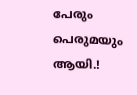പേരും പെരുമയും ആയി.!